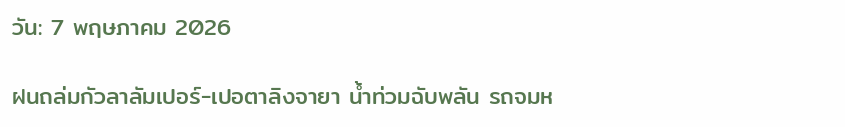วัน: 7 พฤษภาคม 2026

ฝนถล่มกัวลาลัมเปอร์-เปอตาลิงจายา น้ำท่วมฉับพลัน รถจมห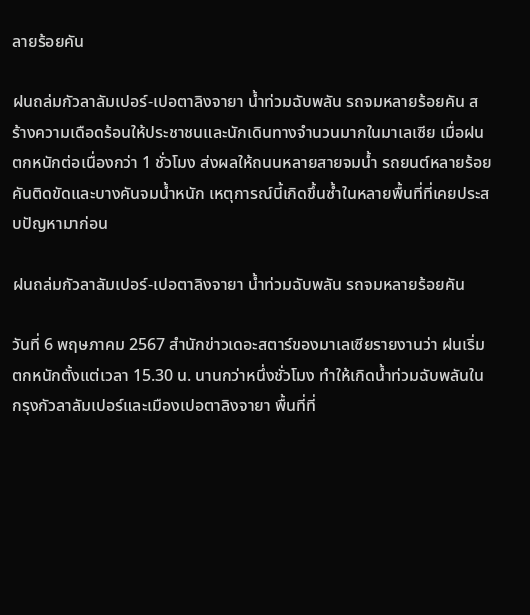ลายร้อยคัน

ฝนถล่มกัวลาลัมเปอร์-เปอตาลิงจายา น้ำท่วมฉับพลัน รถจมหลายร้อยคัน สร้างความเดือดร้อนให้ประชาชนและนักเดินทางจำนวนมากในมาเลเซีย เมื่อฝนตกหนักต่อเนื่องกว่า 1 ชั่วโมง ส่งผลให้ถนนหลายสายจมน้ำ รถยนต์หลายร้อยคันติดขัดและบางคันจมน้ำหนัก เหตุการณ์นี้เกิดขึ้นซ้ำในหลายพื้นที่ที่เคยประสบปัญหามาก่อน

ฝนถล่มกัวลาลัมเปอร์-เปอตาลิงจายา น้ำท่วมฉับพลัน รถจมหลายร้อยคัน

วันที่ 6 พฤษภาคม 2567 สำนักข่าวเดอะสตาร์ของมาเลเซียรายงานว่า ฝนเริ่มตกหนักตั้งแต่เวลา 15.30 น. นานกว่าหนึ่งชั่วโมง ทำให้เกิดน้ำท่วมฉับพลันในกรุงกัวลาลัมเปอร์และเมืองเปอตาลิงจายา พื้นที่ที่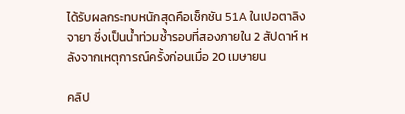ได้รับผลกระทบหนักสุดคือเซ็กชัน 51A ในเปอตาลิงจายา ซึ่งเป็นน้ำท่วมซ้ำรอบที่สองภายใน 2 สัปดาห์ หลังจากเหตุการณ์ครั้งก่อนเมื่อ 20 เมษายน

คลิป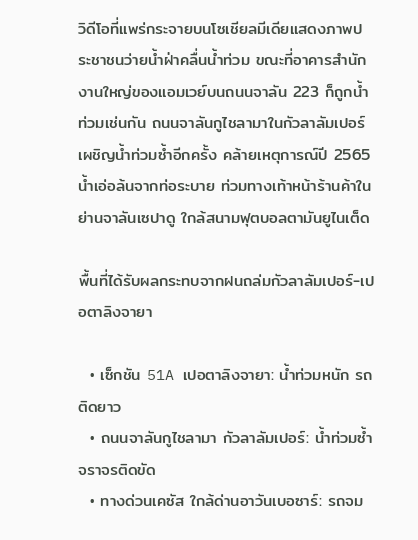วิดีโอที่แพร่กระจายบนโซเชียลมีเดียแสดงภาพประชาชนว่ายน้ำฝ่าคลื่นน้ำท่วม ขณะที่อาคารสำนักงานใหญ่ของแอมเวย์บนถนนจาลัน 223 ก็ถูกน้ำท่วมเช่นกัน ถนนจาลันกูไชลามาในกัวลาลัมเปอร์เผชิญน้ำท่วมซ้ำอีกครั้ง คล้ายเหตุการณ์ปี 2565 น้ำเอ่อล้นจากท่อระบาย ท่วมทางเท้าหน้าร้านค้าในย่านจาลันเซปาดู ใกล้สนามฟุตบอลตามันยูไนเต็ด

พื้นที่ได้รับผลกระทบจากฝนถล่มกัวลาลัมเปอร์-เปอตาลิงจายา

  • เซ็กชัน 51A เปอตาลิงจายา: น้ำท่วมหนัก รถติดยาว
  • ถนนจาลันกูไชลามา กัวลาลัมเปอร์: น้ำท่วมซ้ำ จราจรติดขัด
  • ทางด่วนเคซัส ใกล้ด่านอาวันเบอซาร์: รถจม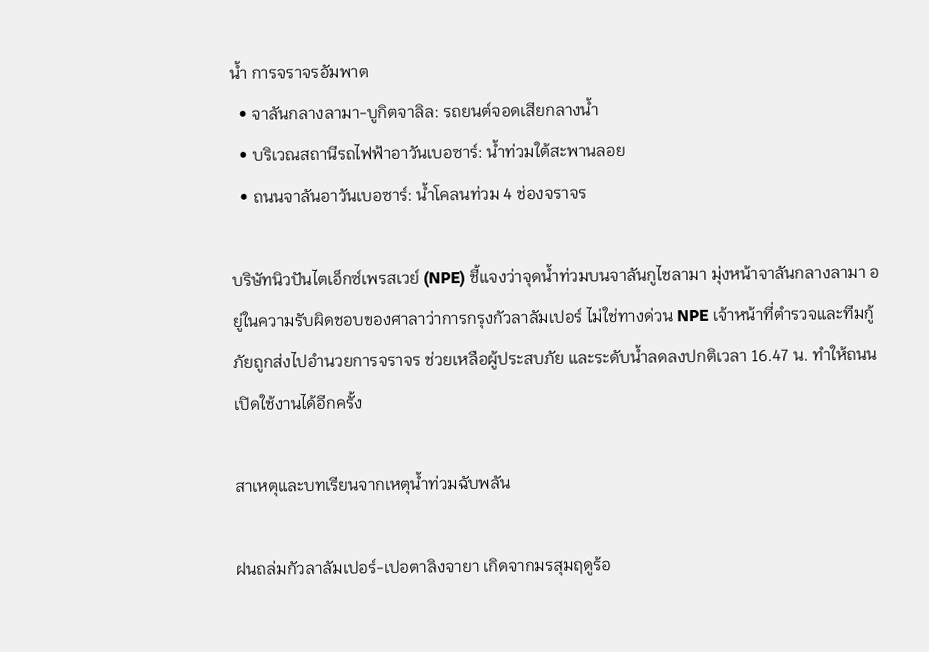น้ำ การจราจรอัมพาต
  • จาลันกลางลามา-บูกิตจาลิล: รถยนต์จอดเสียกลางน้ำ
  • บริเวณสถานีรถไฟฟ้าอาวันเบอซาร์: น้ำท่วมใต้สะพานลอย
  • ถนนจาลันอาวันเบอซาร์: น้ำโคลนท่วม 4 ช่องจราจร

บริษัทนิวปันไตเอ็กซ์เพรสเวย์ (NPE) ชี้แจงว่าจุดน้ำท่วมบนจาลันกูไชลามา มุ่งหน้าจาลันกลางลามา อยู่ในความรับผิดชอบของศาลาว่าการกรุงกัวลาลัมเปอร์ ไม่ใช่ทางด่วน NPE เจ้าหน้าที่ตำรวจและทีมกู้ภัยถูกส่งไปอำนวยการจราจร ช่วยเหลือผู้ประสบภัย และระดับน้ำลดลงปกติเวลา 16.47 น. ทำให้ถนนเปิดใช้งานได้อีกครั้ง

สาเหตุและบทเรียนจากเหตุน้ำท่วมฉับพลัน

ฝนถล่มกัวลาลัมเปอร์-เปอตาลิงจายา เกิดจากมรสุมฤดูร้อ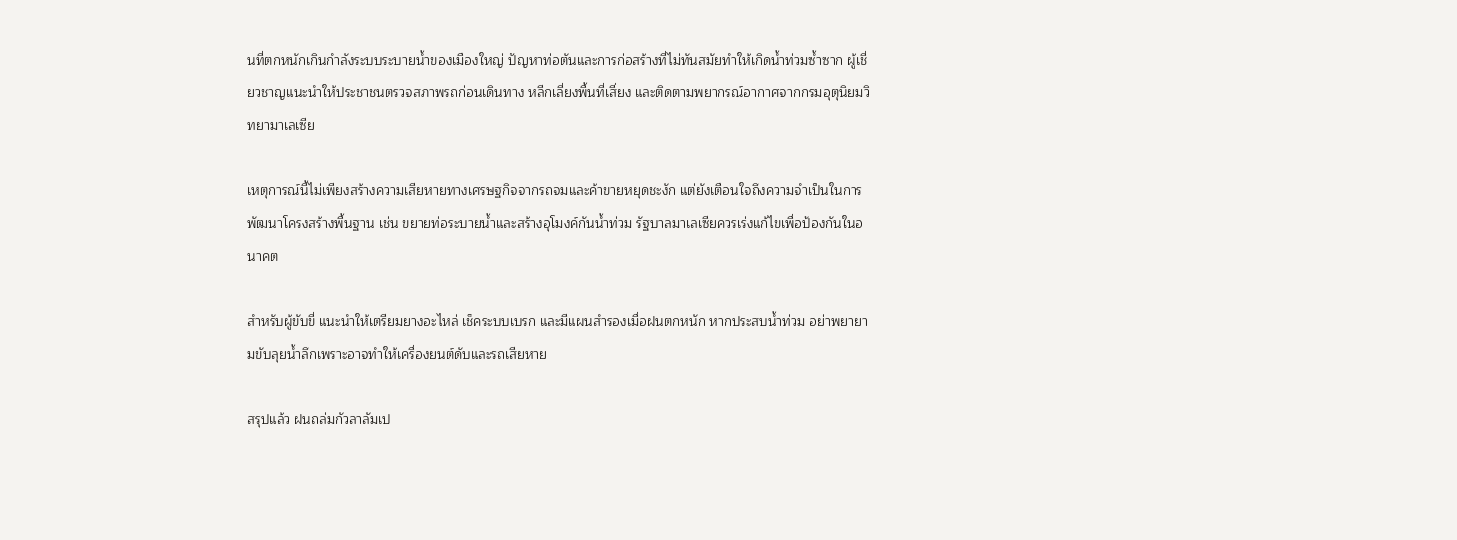นที่ตกหนักเกินกำลังระบบระบายน้ำของเมืองใหญ่ ปัญหาท่อตันและการก่อสร้างที่ไม่ทันสมัยทำให้เกิดน้ำท่วมซ้ำซาก ผู้เชี่ยวชาญแนะนำให้ประชาชนตรวจสภาพรถก่อนเดินทาง หลีกเลี่ยงพื้นที่เสี่ยง และติดตามพยากรณ์อากาศจากกรมอุตุนิยมวิทยามาเลเซีย

เหตุการณ์นี้ไม่เพียงสร้างความเสียหายทางเศรษฐกิจจากรถจมและค้าขายหยุดชะงัก แต่ยังเตือนใจถึงความจำเป็นในการพัฒนาโครงสร้างพื้นฐาน เช่น ขยายท่อระบายน้ำและสร้างอุโมงค์กันน้ำท่วม รัฐบาลมาเลเซียควรเร่งแก้ไขเพื่อป้องกันในอนาคต

สำหรับผู้ขับขี่ แนะนำให้เตรียมยางอะไหล่ เช็คระบบเบรก และมีแผนสำรองเมื่อฝนตกหนัก หากประสบน้ำท่วม อย่าพยายามขับลุยน้ำลึกเพราะอาจทำให้เครื่องยนต์ดับและรถเสียหาย

สรุปแล้ว ฝนถล่มกัวลาลัมเป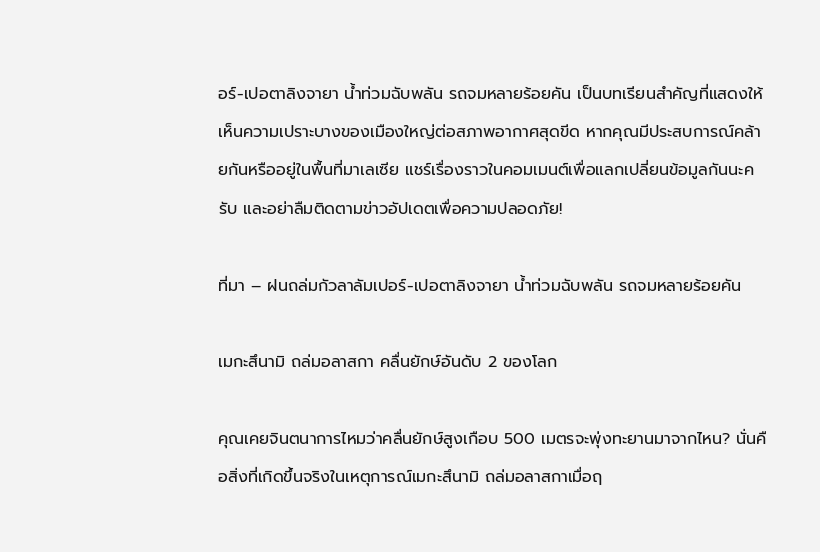อร์-เปอตาลิงจายา น้ำท่วมฉับพลัน รถจมหลายร้อยคัน เป็นบทเรียนสำคัญที่แสดงให้เห็นความเปราะบางของเมืองใหญ่ต่อสภาพอากาศสุดขีด หากคุณมีประสบการณ์คล้ายกันหรืออยู่ในพื้นที่มาเลเซีย แชร์เรื่องราวในคอมเมนต์เพื่อแลกเปลี่ยนข้อมูลกันนะครับ และอย่าลืมติดตามข่าวอัปเดตเพื่อความปลอดภัย!

ที่มา – ฝนถล่มกัวลาลัมเปอร์-เปอตาลิงจายา น้ำท่วมฉับพลัน รถจมหลายร้อยคัน

เมกะสึนามิ ถล่มอลาสกา คลื่นยักษ์อันดับ 2 ของโลก

คุณเคยจินตนาการไหมว่าคลื่นยักษ์สูงเกือบ 500 เมตรจะพุ่งทะยานมาจากไหน? นั่นคือสิ่งที่เกิดขึ้นจริงในเหตุการณ์เมกะสึนามิ ถล่มอลาสกาเมื่อฤ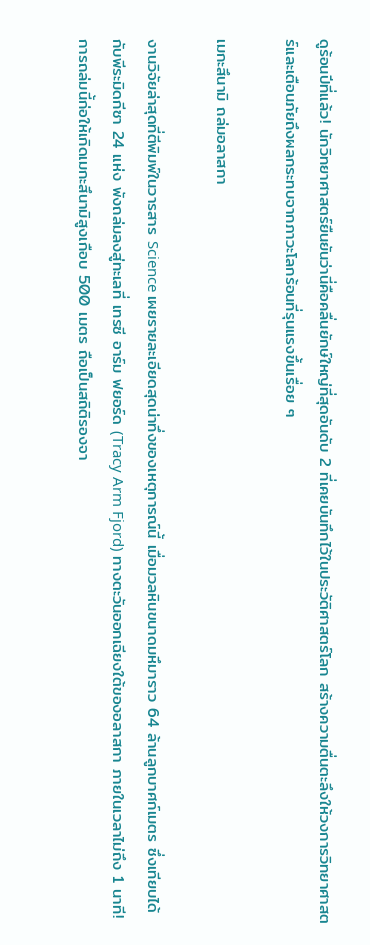ดูร้อนปีที่แล้ว! นักวิทยาศาสตร์ยืนยันว่านี่คือคลื่นยักษ์ใหญ่ที่สุดอันดับ 2 ที่เคยบันทึกไว้ในประวัติศาสตร์โลก สร้างความตื่นตะลึงให้วงการวิทยาศาสตร์และเตือนภัยถึงผลกระทบจากภาวะโลกร้อนที่รุนแรงขึ้นเรื่อย ๆ

เมกะสึนามิ ถล่มอลาสกา

งานวิจัยล่าสุดที่ตีพิมพ์ในวารสาร Science เผยรายละเอียดสุดน่าทึ่งของเหตุการณ์นี้ เมื่อมวลหินขนาดมหึมาราว 64 ล้านลูกบาศก์เมตร ซึ่งเทียบได้กับพีระมิดกีซา 24 แห่ง พังถล่มลงสู่ทะเลที่ เทรซี อาร์ม ฟยอร์ด (Tracy Arm Fjord) ทางตะวันออกเฉียงใต้ของอลาสกา ภายในเวลาไม่ถึง 1 นาที! การถล่มนี้ก่อให้เกิดเมกะสึนามิสูงเกือบ 500 เมตร ถือเป็นสถิติรองจา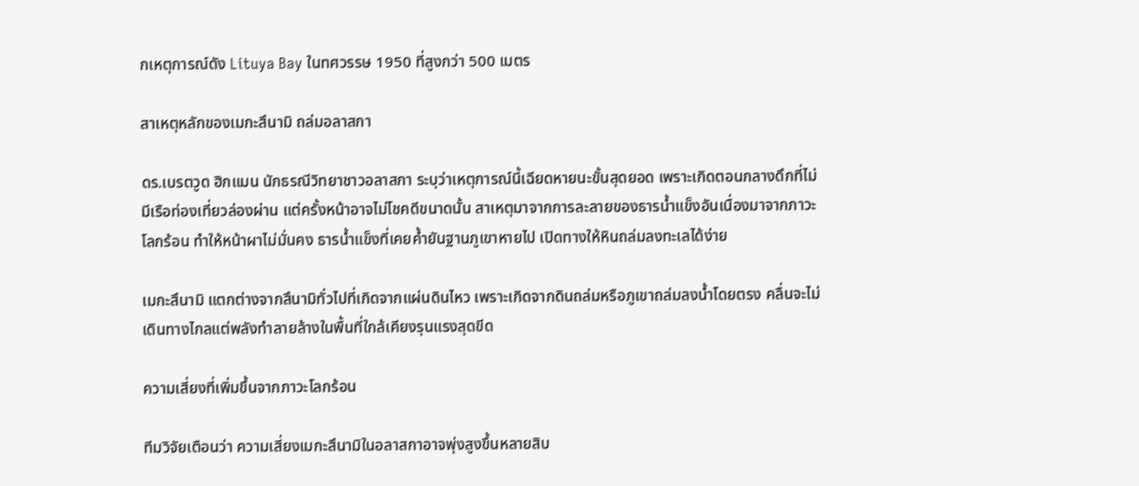กเหตุการณ์ดัง Lituya Bay ในทศวรรษ 1950 ที่สูงกว่า 500 เมตร

สาเหตุหลักของเมกะสึนามิ ถล่มอลาสกา

ดร.เบรตวูด ฮิกแมน นักธรณีวิทยาชาวอลาสกา ระบุว่าเหตุการณ์นี้เฉียดหายนะขั้นสุดยอด เพราะเกิดตอนกลางดึกที่ไม่มีเรือท่องเที่ยวล่องผ่าน แต่ครั้งหน้าอาจไม่โชคดีขนาดนั้น สาเหตุมาจากการละลายของธารน้ำแข็งอันเนื่องมาจากภาวะโลกร้อน ทำให้หน้าผาไม่มั่นคง ธารน้ำแข็งที่เคยค้ำยันฐานภูเขาหายไป เปิดทางให้หินถล่มลงทะเลได้ง่าย

เมกะสึนามิ แตกต่างจากสึนามิทั่วไปที่เกิดจากแผ่นดินไหว เพราะเกิดจากดินถล่มหรือภูเขาถล่มลงน้ำโดยตรง คลื่นจะไม่เดินทางไกลแต่พลังทำลายล้างในพื้นที่ใกล้เคียงรุนแรงสุดขีด

ความเสี่ยงที่เพิ่มขึ้นจากภาวะโลกร้อน

ทีมวิจัยเตือนว่า ความเสี่ยงเมกะสึนามิในอลาสกาอาจพุ่งสูงขึ้นหลายสิบ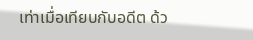เท่าเมื่อเทียบกับอดีต ด้ว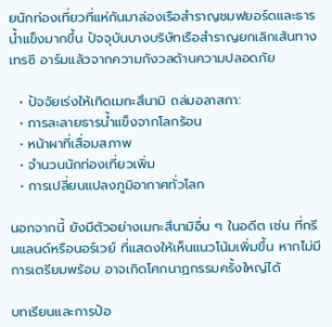ยนักท่องเที่ยวที่แห่กันมาล่องเรือสำราญชมฟยอร์ดและธารน้ำแข็งมากขึ้น ปัจจุบันบางบริษัทเรือสำราญยกเลิกเส้นทางเทรซี อาร์มแล้วจากความกังวลด้านความปลอดภัย

  • ปัจจัยเร่งให้เกิดเมกะสึนามิ ถล่มอลาสกา:
  • การละลายธารน้ำแข็งจากโลกร้อน
  • หน้าผาที่เสื่อมสภาพ
  • จำนวนนักท่องเที่ยวเพิ่ม
  • การเปลี่ยนแปลงภูมิอากาศทั่วโลก

นอกจากนี้ ยังมีตัวอย่างเมกะสึนามิอื่น ๆ ในอดีต เช่น ที่กรีนแลนด์หรือนอร์เวย์ ที่แสดงให้เห็นแนวโน้มเพิ่มขึ้น หากไม่มีการเตรียมพร้อม อาจเกิดโศกนาฏกรรมครั้งใหญ่ได้

บทเรียนและการป้อ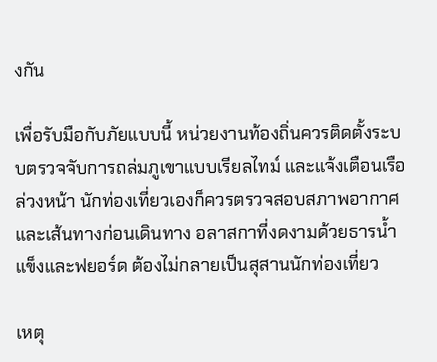งกัน

เพื่อรับมือกับภัยแบบนี้ หน่วยงานท้องถิ่นควรติดตั้งระบบตรวจจับการถล่มภูเขาแบบเรียลไทม์ และแจ้งเตือนเรือล่วงหน้า นักท่องเที่ยวเองก็ควรตรวจสอบสภาพอากาศและเส้นทางก่อนเดินทาง อลาสกาที่งดงามด้วยธารน้ำแข็งและฟยอร์ด ต้องไม่กลายเป็นสุสานนักท่องเที่ยว

เหตุ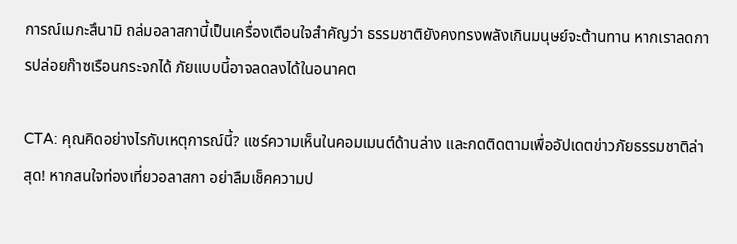การณ์เมกะสึนามิ ถล่มอลาสกานี้เป็นเครื่องเตือนใจสำคัญว่า ธรรมชาติยังคงทรงพลังเกินมนุษย์จะต้านทาน หากเราลดการปล่อยก๊าซเรือนกระจกได้ ภัยแบบนี้อาจลดลงได้ในอนาคต

CTA: คุณคิดอย่างไรกับเหตุการณ์นี้? แชร์ความเห็นในคอมเมนต์ด้านล่าง และกดติดตามเพื่ออัปเดตข่าวภัยธรรมชาติล่าสุด! หากสนใจท่องเที่ยวอลาสกา อย่าลืมเช็คความป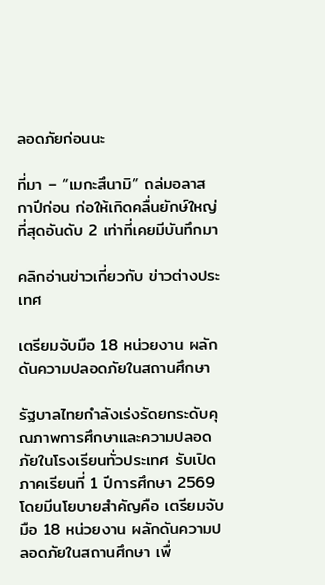ลอดภัยก่อนนะ

ที่มา – “เมกะสึนามิ” ถล่มอลาสกาปีก่อน ก่อให้เกิดคลื่นยักษ์ใหญ่ที่สุดอันดับ 2 เท่าที่เคยมีบันทึกมา

คลิกอ่านข่าวเกี่ยวกับ ข่าวต่างประเทศ

เตรียมจับมือ 18 หน่วยงาน ผลักดันความปลอดภัยในสถานศึกษา

รัฐบาลไทยกำลังเร่งรัดยกระดับคุณภาพการศึกษาและความปลอดภัยในโรงเรียนทั่วประเทศ รับเปิดภาคเรียนที่ 1 ปีการศึกษา 2569 โดยมีนโยบายสำคัญคือ เตรียมจับมือ 18 หน่วยงาน ผลักดันความปลอดภัยในสถานศึกษา เพื่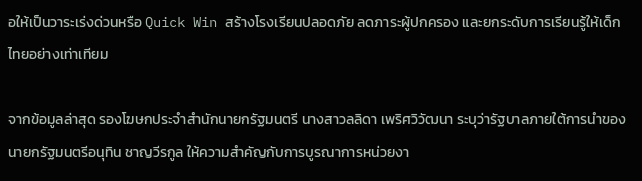อให้เป็นวาระเร่งด่วนหรือ Quick Win สร้างโรงเรียนปลอดภัย ลดภาระผู้ปกครอง และยกระดับการเรียนรู้ให้เด็กไทยอย่างเท่าเทียม

จากข้อมูลล่าสุด รองโฆษกประจำสำนักนายกรัฐมนตรี นางสาวลลิดา เพริศวิวัฒนา ระบุว่ารัฐบาลภายใต้การนำของนายกรัฐมนตรีอนุทิน ชาญวีรกูล ให้ความสำคัญกับการบูรณาการหน่วยงา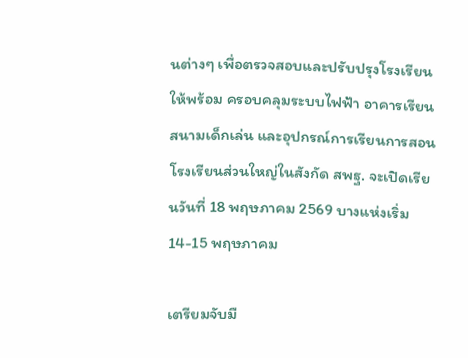นต่างๆ เพื่อตรวจสอบและปรับปรุงโรงเรียนให้พร้อม ครอบคลุมระบบไฟฟ้า อาคารเรียน สนามเด็กเล่น และอุปกรณ์การเรียนการสอน โรงเรียนส่วนใหญ่ในสังกัด สพฐ. จะเปิดเรียนวันที่ 18 พฤษภาคม 2569 บางแห่งเริ่ม 14-15 พฤษภาคม

เตรียมจับมื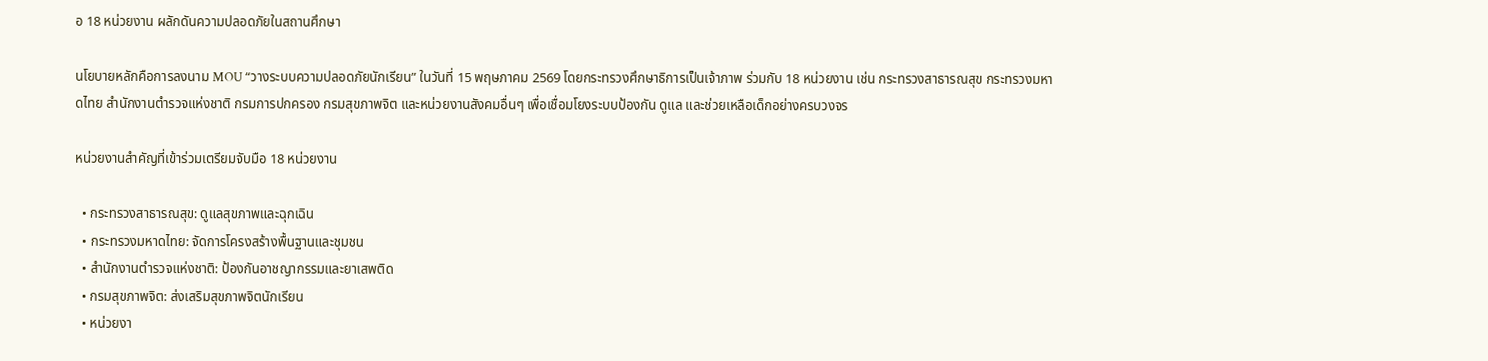อ 18 หน่วยงาน ผลักดันความปลอดภัยในสถานศึกษา

นโยบายหลักคือการลงนาม MOU “วางระบบความปลอดภัยนักเรียน” ในวันที่ 15 พฤษภาคม 2569 โดยกระทรวงศึกษาธิการเป็นเจ้าภาพ ร่วมกับ 18 หน่วยงาน เช่น กระทรวงสาธารณสุข กระทรวงมหาดไทย สำนักงานตำรวจแห่งชาติ กรมการปกครอง กรมสุขภาพจิต และหน่วยงานสังคมอื่นๆ เพื่อเชื่อมโยงระบบป้องกัน ดูแล และช่วยเหลือเด็กอย่างครบวงจร

หน่วยงานสำคัญที่เข้าร่วมเตรียมจับมือ 18 หน่วยงาน

  • กระทรวงสาธารณสุข: ดูแลสุขภาพและฉุกเฉิน
  • กระทรวงมหาดไทย: จัดการโครงสร้างพื้นฐานและชุมชน
  • สำนักงานตำรวจแห่งชาติ: ป้องกันอาชญากรรมและยาเสพติด
  • กรมสุขภาพจิต: ส่งเสริมสุขภาพจิตนักเรียน
  • หน่วยงา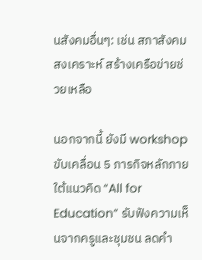นสังคมอื่นๆ: เช่น สภาสังคมสงเคราะห์ สร้างเครือข่ายช่วยเหลือ

นอกจากนี้ ยังมี workshop ขับเคลื่อน 5 ภารกิจหลักภายใต้แนวคิด “All for Education” รับฟังความเห็นจากครูและชุมชน ลดคำ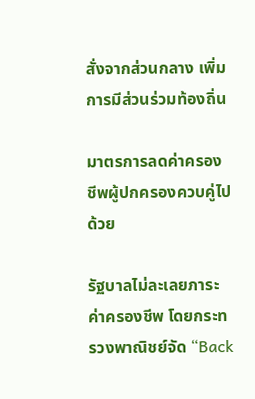สั่งจากส่วนกลาง เพิ่มการมีส่วนร่วมท้องถิ่น

มาตรการลดค่าครองชีพผู้ปกครองควบคู่ไปด้วย

รัฐบาลไม่ละเลยภาระค่าครองชีพ โดยกระทรวงพาณิชย์จัด “Back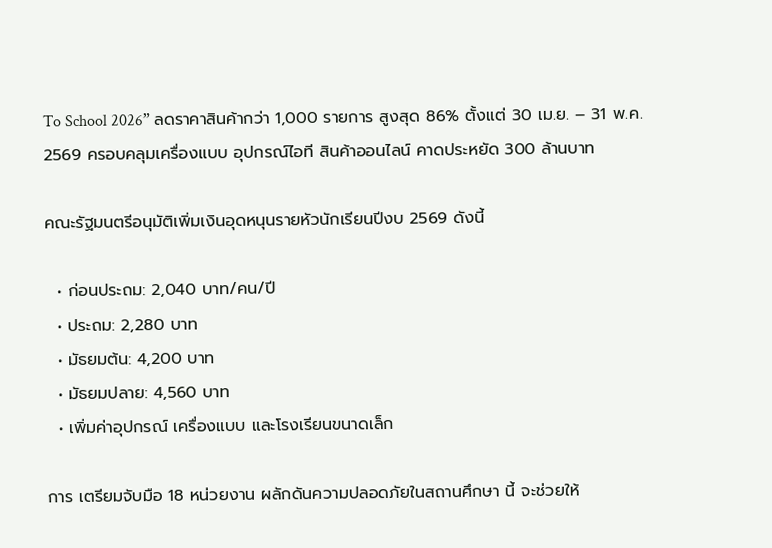To School 2026” ลดราคาสินค้ากว่า 1,000 รายการ สูงสุด 86% ตั้งแต่ 30 เม.ย. – 31 พ.ค. 2569 ครอบคลุมเครื่องแบบ อุปกรณ์ไอที สินค้าออนไลน์ คาดประหยัด 300 ล้านบาท

คณะรัฐมนตรีอนุมัติเพิ่มเงินอุดหนุนรายหัวนักเรียนปีงบ 2569 ดังนี้

  • ก่อนประถม: 2,040 บาท/คน/ปี
  • ประถม: 2,280 บาท
  • มัธยมต้น: 4,200 บาท
  • มัธยมปลาย: 4,560 บาท
  • เพิ่มค่าอุปกรณ์ เครื่องแบบ และโรงเรียนขนาดเล็ก

การ เตรียมจับมือ 18 หน่วยงาน ผลักดันความปลอดภัยในสถานศึกษา นี้ จะช่วยให้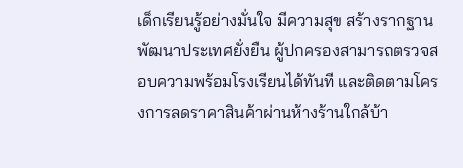เด็กเรียนรู้อย่างมั่นใจ มีความสุข สร้างรากฐานพัฒนาประเทศยั่งยืน ผู้ปกครองสามารถตรวจสอบความพร้อมโรงเรียนได้ทันที และติดตามโครงการลดราคาสินค้าผ่านห้างร้านใกล้บ้า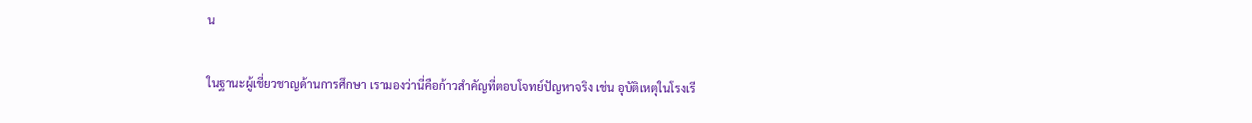น

ในฐานะผู้เชี่ยวชาญด้านการศึกษา เรามองว่านี่คือก้าวสำคัญที่ตอบโจทย์ปัญหาจริง เช่น อุบัติเหตุในโรงเรี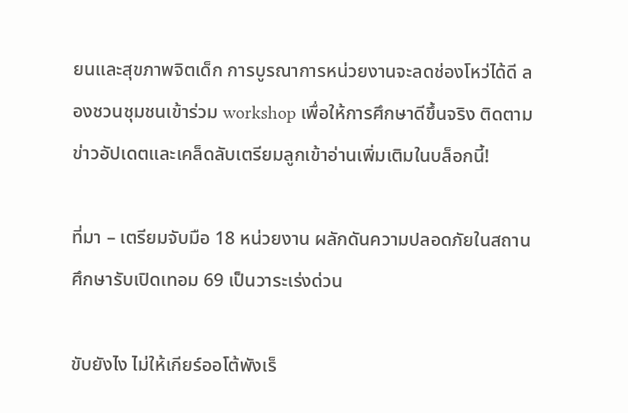ยนและสุขภาพจิตเด็ก การบูรณาการหน่วยงานจะลดช่องโหว่ได้ดี ลองชวนชุมชนเข้าร่วม workshop เพื่อให้การศึกษาดีขึ้นจริง ติดตามข่าวอัปเดตและเคล็ดลับเตรียมลูกเข้าอ่านเพิ่มเติมในบล็อกนี้!

ที่มา – เตรียมจับมือ 18 หน่วยงาน ผลักดันความปลอดภัยในสถานศึกษารับเปิดเทอม 69 เป็นวาระเร่งด่วน

ขับยังไง ไม่ให้เกียร์ออโต้พังเร็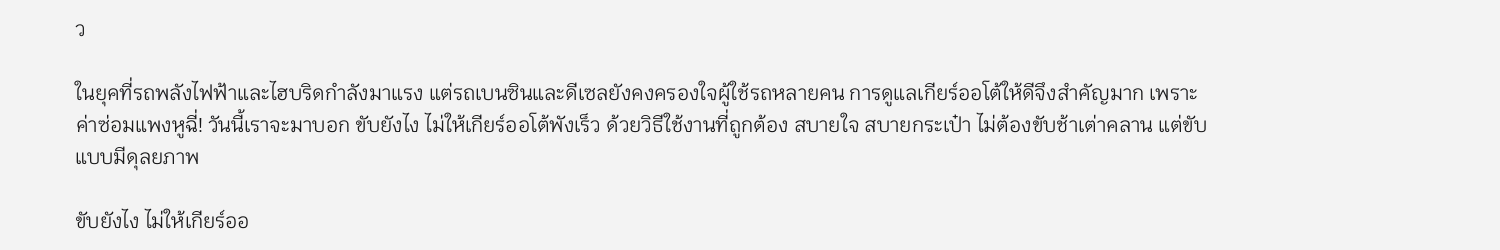ว

ในยุคที่รถพลังไฟฟ้าและไฮบริดกำลังมาแรง แต่รถเบนซินและดีเซลยังคงครองใจผู้ใช้รถหลายคน การดูแลเกียร์ออโต้ให้ดีจึงสำคัญมาก เพราะค่าซ่อมแพงหูฉี่! วันนี้เราจะมาบอก ขับยังไง ไม่ให้เกียร์ออโต้พังเร็ว ด้วยวิธีใช้งานที่ถูกต้อง สบายใจ สบายกระเป๋า ไม่ต้องขับช้าเต่าคลาน แต่ขับแบบมีดุลยภาพ

ขับยังไง ไม่ให้เกียร์ออ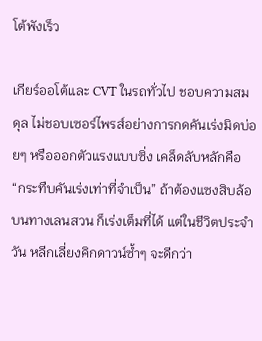โต้พังเร็ว

เกียร์ออโต้และ CVT ในรถทั่วไป ชอบความสมดุล ไม่ชอบเซอร์ไพรส์อย่างการกดคันเร่งมิดบ่อยๆ หรือออกตัวแรงแบบซิ่ง เคล็ดลับหลักคือ “กระทืบคันเร่งเท่าที่จำเป็น” ถ้าต้องแซงสิบล้อบนทางเลนสวน ก็เร่งเต็มที่ได้ แต่ในชีวิตประจำวัน หลีกเลี่ยงคิกดาวน์ซ้ำๆ จะดีกว่า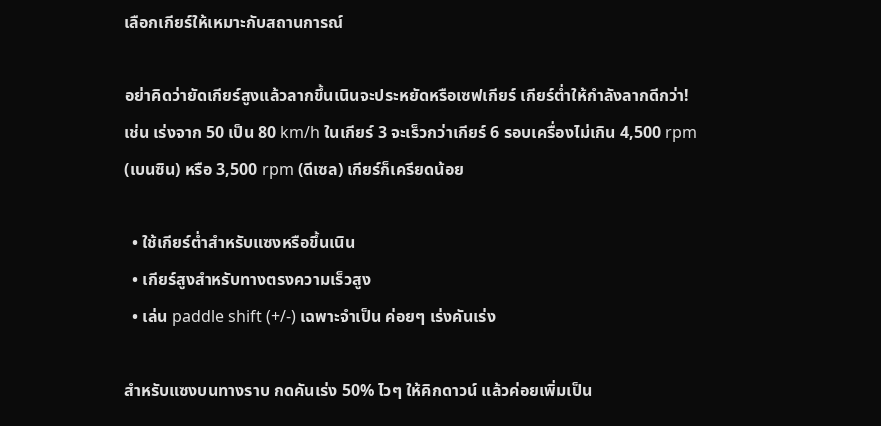เลือกเกียร์ให้เหมาะกับสถานการณ์

อย่าคิดว่ายัดเกียร์สูงแล้วลากขึ้นเนินจะประหยัดหรือเซฟเกียร์ เกียร์ต่ำให้กำลังลากดีกว่า! เช่น เร่งจาก 50 เป็น 80 km/h ในเกียร์ 3 จะเร็วกว่าเกียร์ 6 รอบเครื่องไม่เกิน 4,500 rpm (เบนซิน) หรือ 3,500 rpm (ดีเซล) เกียร์ก็เครียดน้อย

  • ใช้เกียร์ต่ำสำหรับแซงหรือขึ้นเนิน
  • เกียร์สูงสำหรับทางตรงความเร็วสูง
  • เล่น paddle shift (+/-) เฉพาะจำเป็น ค่อยๆ เร่งคันเร่ง

สำหรับแซงบนทางราบ กดคันเร่ง 50% ไวๆ ให้คิกดาวน์ แล้วค่อยเพิ่มเป็น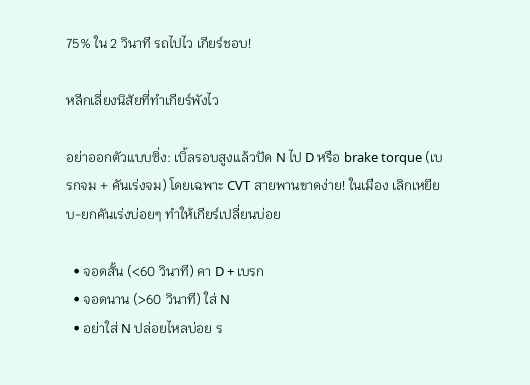75% ใน 2 วินาที รถไปไว เกียร์ชอบ!

หลีกเลี่ยงนิสัยที่ทำเกียร์พังไว

อย่าออกตัวแบบซิ่ง: เบิ้ลรอบสูงแล้วปัด N ไป D หรือ brake torque (เบรกจม + คันเร่งจม) โดยเฉพาะ CVT สายพานขาดง่าย! ในเมือง เลิกเหยียบ-ยกคันเร่งบ่อยๆ ทำให้เกียร์เปลี่ยนบ่อย

  • จอดสั้น (<60 วินาที) คา D + เบรก
  • จอดนาน (>60 วินาที) ใส่ N
  • อย่าใส่ N ปล่อยไหลบ่อย ร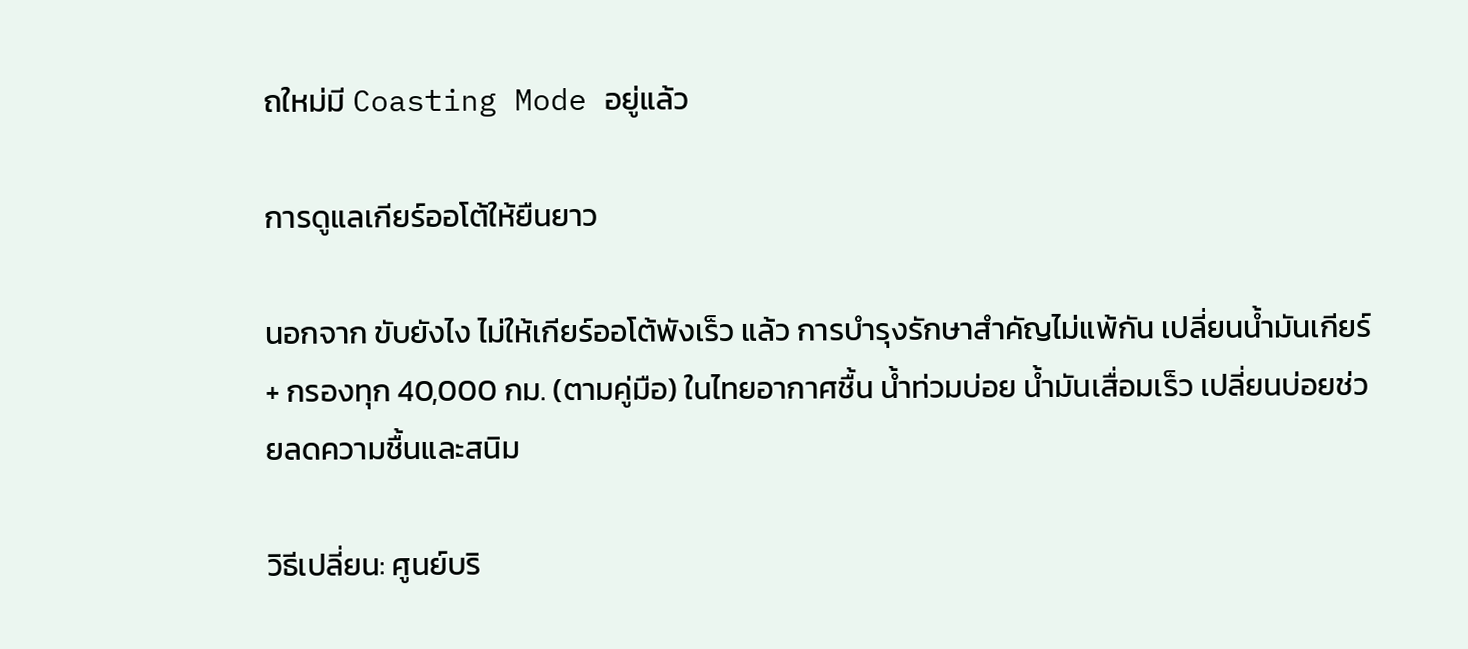ถใหม่มี Coasting Mode อยู่แล้ว

การดูแลเกียร์ออโต้ให้ยืนยาว

นอกจาก ขับยังไง ไม่ให้เกียร์ออโต้พังเร็ว แล้ว การบำรุงรักษาสำคัญไม่แพ้กัน เปลี่ยนน้ำมันเกียร์ + กรองทุก 40,000 กม. (ตามคู่มือ) ในไทยอากาศชื้น น้ำท่วมบ่อย น้ำมันเสื่อมเร็ว เปลี่ยนบ่อยช่วยลดความชื้นและสนิม

วิธีเปลี่ยน: ศูนย์บริ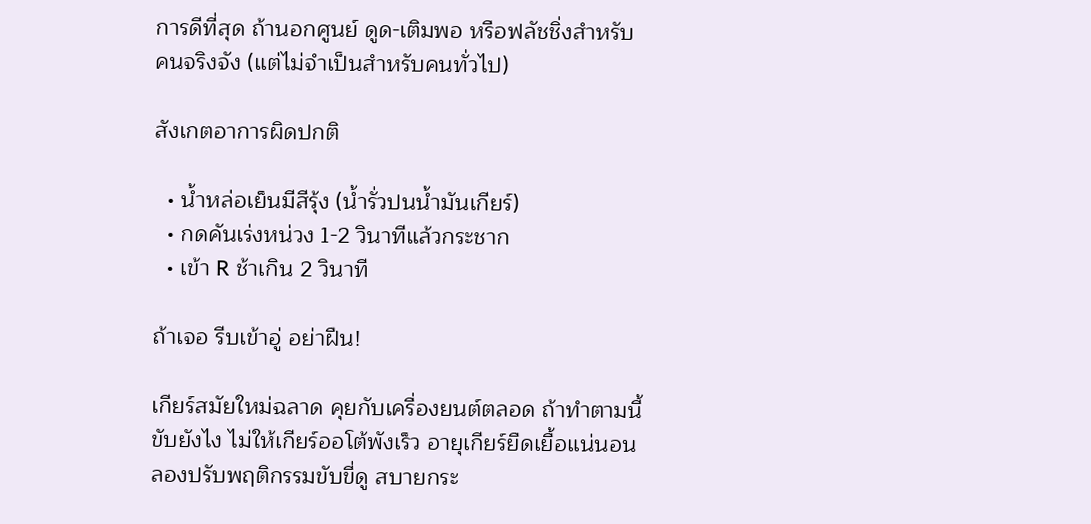การดีที่สุด ถ้านอกศูนย์ ดูด-เติมพอ หรือฟลัชชิ่งสำหรับคนจริงจัง (แต่ไม่จำเป็นสำหรับคนทั่วไป)

สังเกตอาการผิดปกติ

  • น้ำหล่อเย็นมีสีรุ้ง (น้ำรั่วปนน้ำมันเกียร์)
  • กดคันเร่งหน่วง 1-2 วินาทีแล้วกระชาก
  • เข้า R ช้าเกิน 2 วินาที

ถ้าเจอ รีบเข้าอู่ อย่าฝืน!

เกียร์สมัยใหม่ฉลาด คุยกับเครื่องยนต์ตลอด ถ้าทำตามนี้ ขับยังไง ไม่ให้เกียร์ออโต้พังเร็ว อายุเกียร์ยืดเยื้อแน่นอน ลองปรับพฤติกรรมขับขี่ดู สบายกระ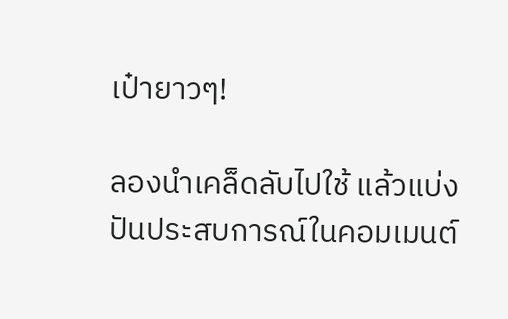เป๋ายาวๆ!

ลองนำเคล็ดลับไปใช้ แล้วแบ่งปันประสบการณ์ในคอมเมนต์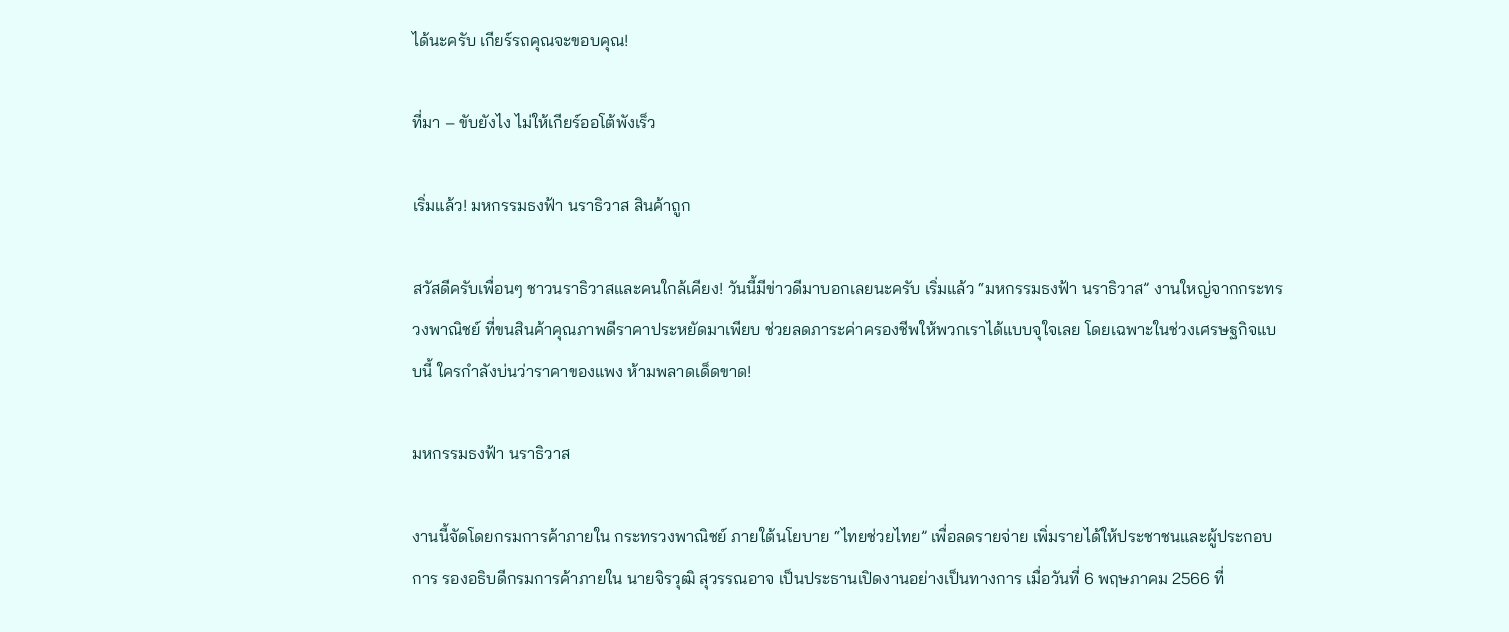ได้นะครับ เกียร์รถคุณจะขอบคุณ!

ที่มา – ขับยังไง ไม่ให้เกียร์ออโต้พังเร็ว

เริ่มแล้ว! มหกรรมธงฟ้า นราธิวาส สินค้าถูก

สวัสดีครับเพื่อนๆ ชาวนราธิวาสและคนใกล้เคียง! วันนี้มีข่าวดีมาบอกเลยนะครับ เริ่มแล้ว “มหกรรมธงฟ้า นราธิวาส” งานใหญ่จากกระทรวงพาณิชย์ ที่ขนสินค้าคุณภาพดีราคาประหยัดมาเพียบ ช่วยลดภาระค่าครองชีพให้พวกเราได้แบบจุใจเลย โดยเฉพาะในช่วงเศรษฐกิจแบบนี้ ใครกำลังบ่นว่าราคาของแพง ห้ามพลาดเด็ดขาด!

มหกรรมธงฟ้า นราธิวาส

งานนี้จัดโดยกรมการค้าภายใน กระทรวงพาณิชย์ ภายใต้นโยบาย “ไทยช่วยไทย” เพื่อลดรายจ่าย เพิ่มรายได้ให้ประชาชนและผู้ประกอบการ รองอธิบดีกรมการค้าภายใน นายจิรวุฒิ สุวรรณอาจ เป็นประธานเปิดงานอย่างเป็นทางการ เมื่อวันที่ 6 พฤษภาคม 2566 ที่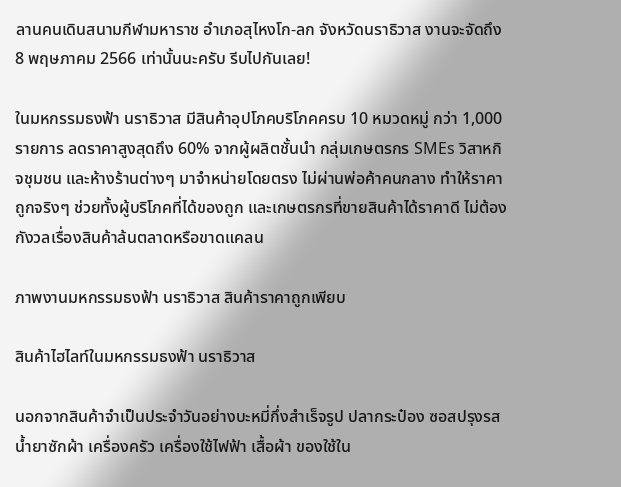ลานคนเดินสนามกีฬามหาราช อำเภอสุไหงโก-ลก จังหวัดนราธิวาส งานจะจัดถึง 8 พฤษภาคม 2566 เท่านั้นนะครับ รีบไปกันเลย!

ในมหกรรมธงฟ้า นราธิวาส มีสินค้าอุปโภคบริโภคครบ 10 หมวดหมู่ กว่า 1,000 รายการ ลดราคาสูงสุดถึง 60% จากผู้ผลิตชั้นนำ กลุ่มเกษตรกร SMEs วิสาหกิจชุมชน และห้างร้านต่างๆ มาจำหน่ายโดยตรง ไม่ผ่านพ่อค้าคนกลาง ทำให้ราคาถูกจริงๆ ช่วยทั้งผู้บริโภคที่ได้ของถูก และเกษตรกรที่ขายสินค้าได้ราคาดี ไม่ต้องกังวลเรื่องสินค้าล้นตลาดหรือขาดแคลน

ภาพงานมหกรรมธงฟ้า นราธิวาส สินค้าราคาถูกเพียบ

สินค้าไฮไลท์ในมหกรรมธงฟ้า นราธิวาส

นอกจากสินค้าจำเป็นประจำวันอย่างบะหมี่กึ่งสำเร็จรูป ปลากระป๋อง ซอสปรุงรส น้ำยาซักผ้า เครื่องครัว เครื่องใช้ไฟฟ้า เสื้อผ้า ของใช้ใน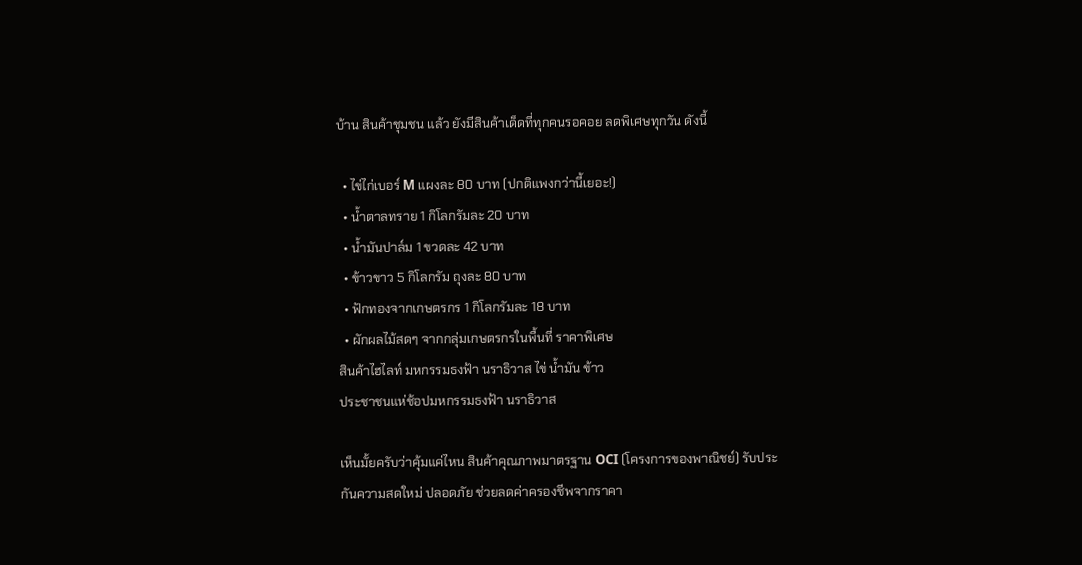บ้าน สินค้าชุมชน แล้ว ยังมีสินค้าเด็ดที่ทุกคนรอคอย ลดพิเศษทุกวัน ดังนี้

  • ไข่ไก่เบอร์ M แผงละ 80 บาท (ปกติแพงกว่านี้เยอะ!)
  • น้ำตาลทราย 1 กิโลกรัมละ 20 บาท
  • น้ำมันปาล์ม 1 ขวดละ 42 บาท
  • ข้าวขาว 5 กิโลกรัม ถุงละ 80 บาท
  • ฟักทองจากเกษตรกร 1 กิโลกรัมละ 18 บาท
  • ผักผลไม้สดๆ จากกลุ่มเกษตรกรในพื้นที่ ราคาพิเศษ
สินค้าไฮไลท์ มหกรรมธงฟ้า นราธิวาส ไข่ น้ำมัน ข้าว
ประชาชนแห่ช้อปมหกรรมธงฟ้า นราธิวาส

เห็นมั้ยครับว่าคุ้มแค่ไหน สินค้าคุณภาพมาตรฐาน OCI (โครงการของพาณิชย์) รับประกันความสดใหม่ ปลอดภัย ช่วยลดค่าครองชีพจากราคา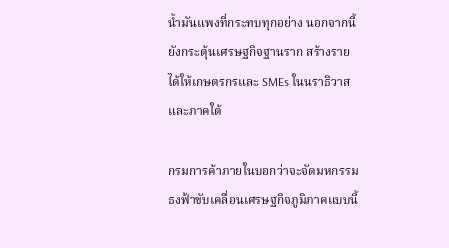น้ำมันแพงที่กระทบทุกอย่าง นอกจากนี้ยังกระตุ้นเศรษฐกิจฐานราก สร้างรายได้ให้เกษตรกรและ SMEs ในนราธิวาสและภาคใต้

กรมการค้าภายในบอกว่าจะจัดมหกรรมธงฟ้าขับเคลื่อนเศรษฐกิจภูมิภาคแบบนี้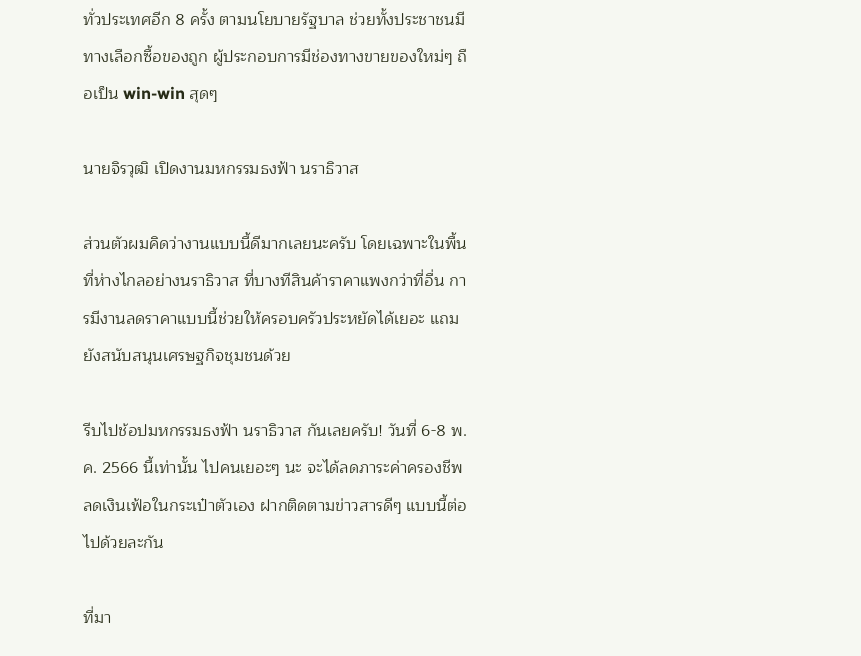ทั่วประเทศอีก 8 ครั้ง ตามนโยบายรัฐบาล ช่วยทั้งประชาชนมีทางเลือกซื้อของถูก ผู้ประกอบการมีช่องทางขายของใหม่ๆ ถือเป็น win-win สุดๆ

นายจิรวุฒิ เปิดงานมหกรรมธงฟ้า นราธิวาส

ส่วนตัวผมคิดว่างานแบบนี้ดีมากเลยนะครับ โดยเฉพาะในพื้นที่ห่างไกลอย่างนราธิวาส ที่บางทีสินค้าราคาแพงกว่าที่อื่น การมีงานลดราคาแบบนี้ช่วยให้ครอบครัวประหยัดได้เยอะ แถมยังสนับสนุนเศรษฐกิจชุมชนด้วย

รีบไปช้อปมหกรรมธงฟ้า นราธิวาส กันเลยครับ! วันที่ 6-8 พ.ค. 2566 นี้เท่านั้น ไปคนเยอะๆ นะ จะได้ลดภาระค่าครองชีพ ลดเงินเฟ้อในกระเป๋าตัวเอง ฝากติดตามข่าวสารดีๆ แบบนี้ต่อไปด้วยละกัน

ที่มา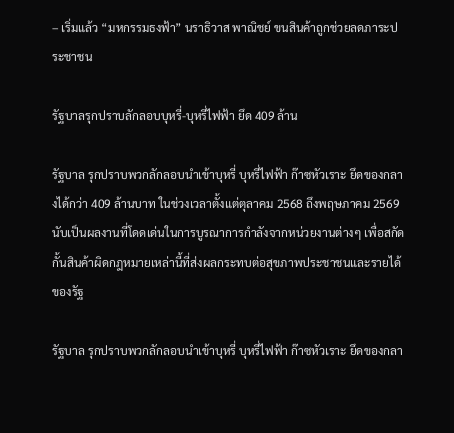– เริ่มแล้ว “มหกรรมธงฟ้า” นราธิวาส พาณิชย์ ขนสินค้าถูกช่วยลดภาระประชาชน

รัฐบาลรุกปราบลักลอบบุหรี่-บุหรี่ไฟฟ้า ยึด 409 ล้าน

รัฐบาล รุกปราบพวกลักลอบนำเข้าบุหรี่ บุหรี่ไฟฟ้า ก๊าซหัวเราะ ยึดของกลางได้กว่า 409 ล้านบาท ในช่วงเวลาตั้งแต่ตุลาคม 2568 ถึงพฤษภาคม 2569 นับเป็นผลงานที่โดดเด่นในการบูรณาการกำลังจากหน่วยงานต่างๆ เพื่อสกัดกั้นสินค้าผิดกฎหมายเหล่านี้ที่ส่งผลกระทบต่อสุขภาพประชาชนและรายได้ของรัฐ

รัฐบาล รุกปราบพวกลักลอบนำเข้าบุหรี่ บุหรี่ไฟฟ้า ก๊าซหัวเราะ ยึดของกลา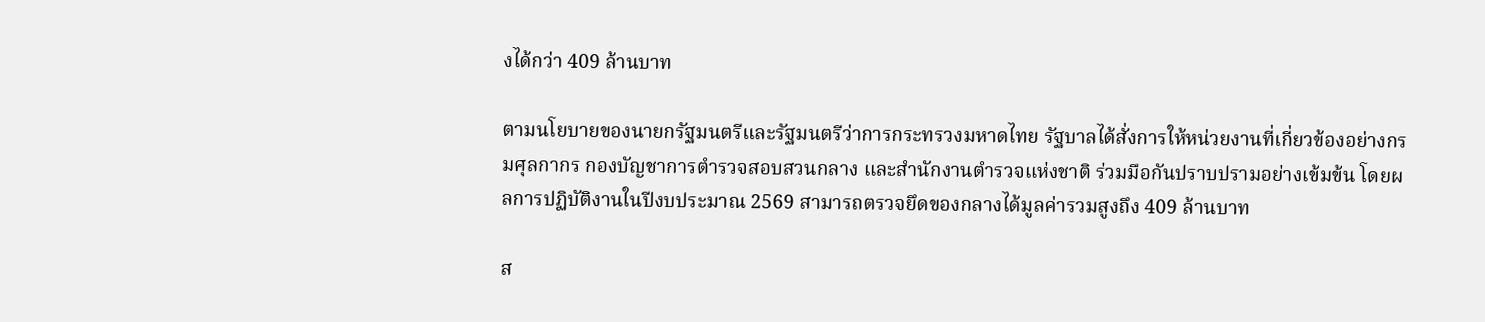งได้กว่า 409 ล้านบาท

ตามนโยบายของนายกรัฐมนตรีและรัฐมนตรีว่าการกระทรวงมหาดไทย รัฐบาลได้สั่งการให้หน่วยงานที่เกี่ยวข้องอย่างกรมศุลกากร กองบัญชาการตำรวจสอบสวนกลาง และสำนักงานตำรวจแห่งชาติ ร่วมมือกันปราบปรามอย่างเข้มข้น โดยผลการปฏิบัติงานในปีงบประมาณ 2569 สามารถตรวจยึดของกลางได้มูลค่ารวมสูงถึง 409 ล้านบาท

ส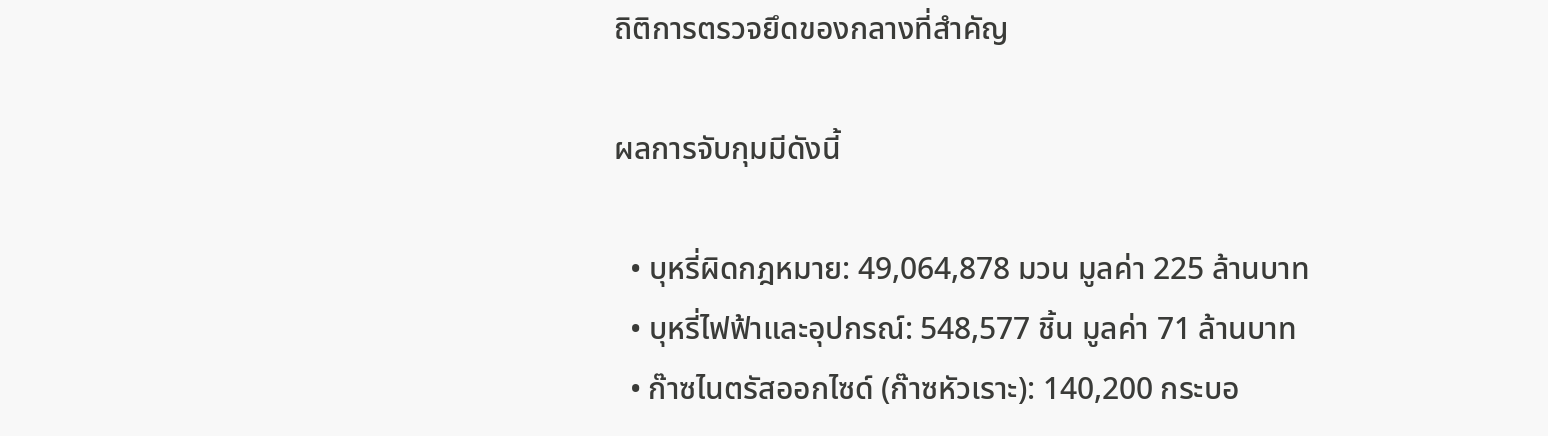ถิติการตรวจยึดของกลางที่สำคัญ

ผลการจับกุมมีดังนี้

  • บุหรี่ผิดกฎหมาย: 49,064,878 มวน มูลค่า 225 ล้านบาท
  • บุหรี่ไฟฟ้าและอุปกรณ์: 548,577 ชิ้น มูลค่า 71 ล้านบาท
  • ก๊าซไนตรัสออกไซด์ (ก๊าซหัวเราะ): 140,200 กระบอ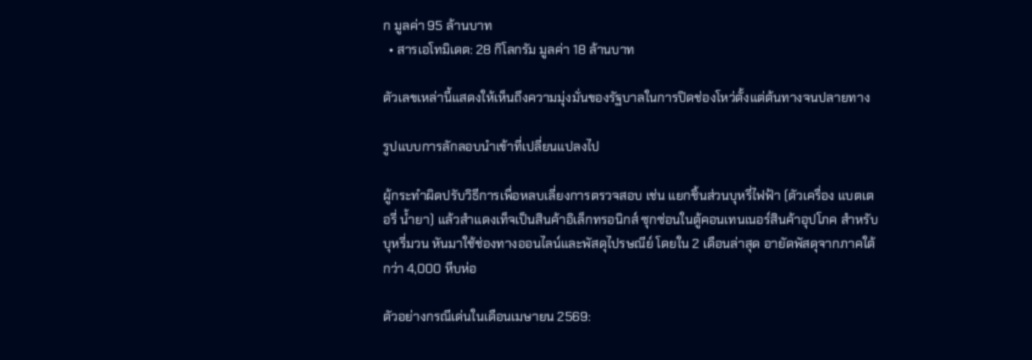ก มูลค่า 95 ล้านบาท
  • สารเอโทมิเดต: 28 กิโลกรัม มูลค่า 18 ล้านบาท

ตัวเลขเหล่านี้แสดงให้เห็นถึงความมุ่งมั่นของรัฐบาลในการปิดช่องโหว่ตั้งแต่ต้นทางจนปลายทาง

รูปแบบการลักลอบนำเข้าที่เปลี่ยนแปลงไป

ผู้กระทำผิดปรับวิธีการเพื่อหลบเลี่ยงการตรวจสอบ เช่น แยกชิ้นส่วนบุหรี่ไฟฟ้า (ตัวเครื่อง แบตเตอรี่ น้ำยา) แล้วสำแดงเท็จเป็นสินค้าอิเล็กทรอนิกส์ ซุกซ่อนในตู้คอนเทนเนอร์สินค้าอุปโภค สำหรับบุหรี่มวน หันมาใช้ช่องทางออนไลน์และพัสดุไปรษณีย์ โดยใน 2 เดือนล่าสุด อายัดพัสดุจากภาคใต้กว่า 4,000 หีบห่อ

ตัวอย่างกรณีเด่นในเดือนเมษายน 2569: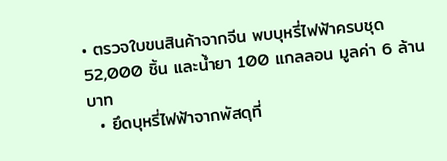• ตรวจใบขนสินค้าจากจีน พบบุหรี่ไฟฟ้าครบชุด 52,000 ชิ้น และน้ำยา 100 แกลลอน มูลค่า 6 ล้านบาท
  • ยึดบุหรี่ไฟฟ้าจากพัสดุที่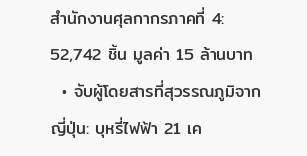สำนักงานศุลกากรภาคที่ 4: 52,742 ชิ้น มูลค่า 15 ล้านบาท
  • จับผู้โดยสารที่สุวรรณภูมิจากญี่ปุ่น: บุหรี่ไฟฟ้า 21 เค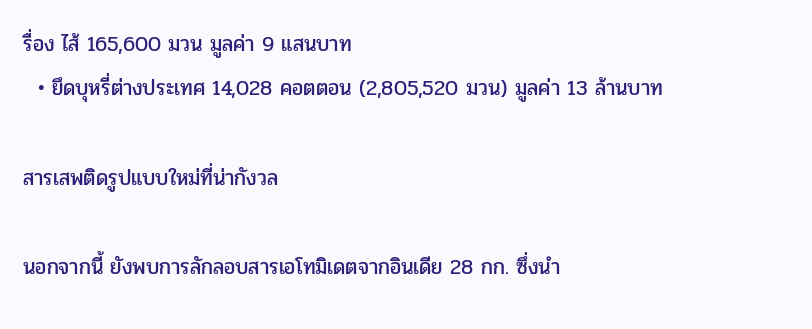รื่อง ไส้ 165,600 มวน มูลค่า 9 แสนบาท
  • ยึดบุหรี่ต่างประเทศ 14,028 คอตตอน (2,805,520 มวน) มูลค่า 13 ล้านบาท

สารเสพติดรูปแบบใหม่ที่น่ากังวล

นอกจากนี้ ยังพบการลักลอบสารเอโทมิเดตจากอินเดีย 28 กก. ซึ่งนำ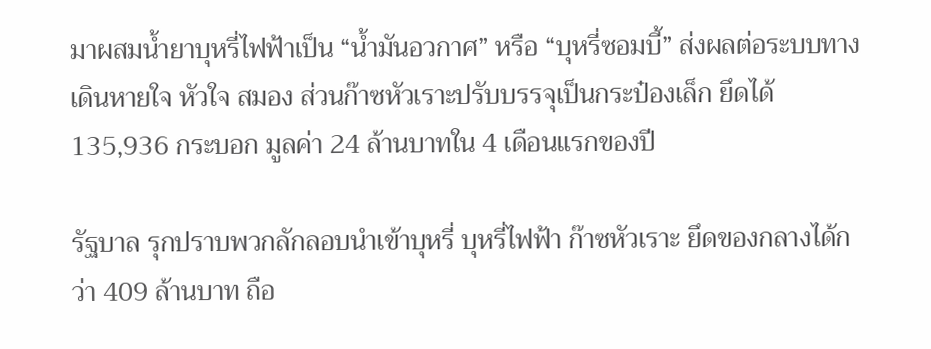มาผสมน้ำยาบุหรี่ไฟฟ้าเป็น “น้ำมันอวกาศ” หรือ “บุหรี่ซอมบี้” ส่งผลต่อระบบทางเดินหายใจ หัวใจ สมอง ส่วนก๊าซหัวเราะปรับบรรจุเป็นกระป๋องเล็ก ยึดได้ 135,936 กระบอก มูลค่า 24 ล้านบาทใน 4 เดือนแรกของปี

รัฐบาล รุกปราบพวกลักลอบนำเข้าบุหรี่ บุหรี่ไฟฟ้า ก๊าซหัวเราะ ยึดของกลางได้กว่า 409 ล้านบาท ถือ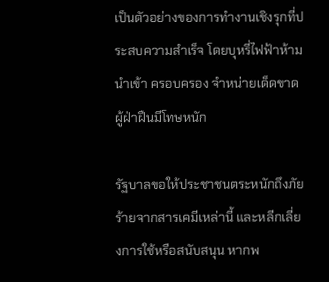เป็นตัวอย่างของการทำงานเชิงรุกที่ประสบความสำเร็จ โดยบุหรี่ไฟฟ้าห้ามนำเข้า ครอบครอง จำหน่ายเด็ดขาด ผู้ฝ่าฝืนมีโทษหนัก

รัฐบาลขอให้ประชาชนตระหนักถึงภัยร้ายจากสารเคมีเหล่านี้ และหลีกเลี่ยงการใช้หรือสนับสนุน หากพ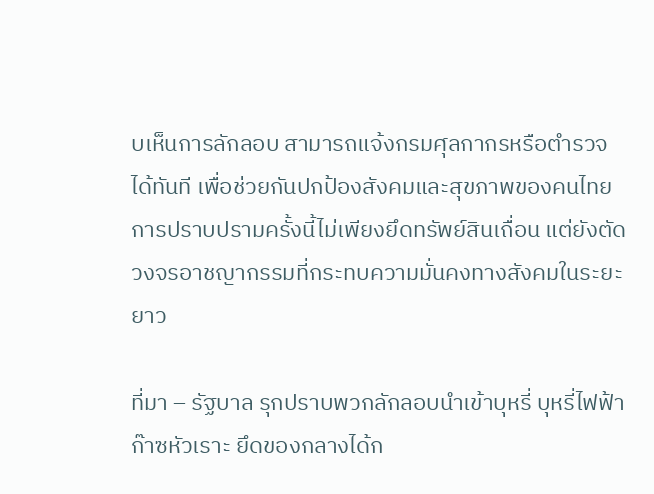บเห็นการลักลอบ สามารถแจ้งกรมศุลกากรหรือตำรวจได้ทันที เพื่อช่วยกันปกป้องสังคมและสุขภาพของคนไทย การปราบปรามครั้งนี้ไม่เพียงยึดทรัพย์สินเถื่อน แต่ยังตัดวงจรอาชญากรรมที่กระทบความมั่นคงทางสังคมในระยะยาว

ที่มา – รัฐบาล รุกปราบพวกลักลอบนำเข้าบุหรี่ บุหรี่ไฟฟ้า ก๊าซหัวเราะ ยึดของกลางได้ก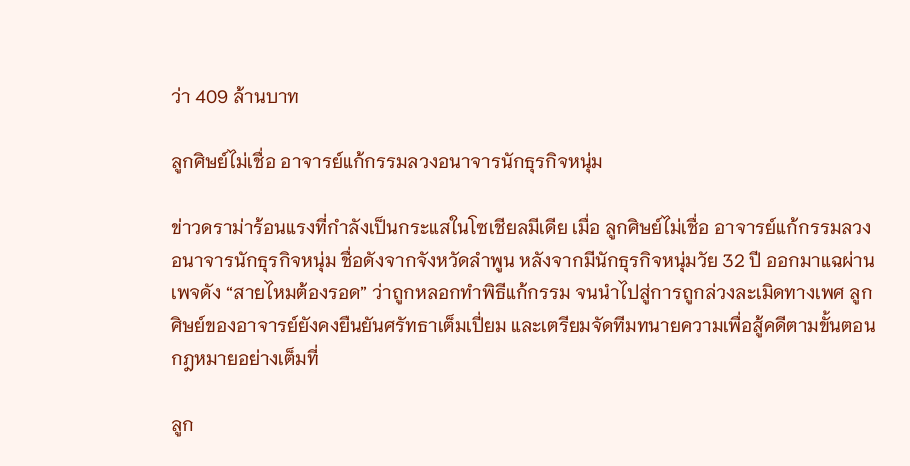ว่า 409 ล้านบาท

ลูกศิษย์ไม่เชื่อ อาจารย์แก้กรรมลวงอนาจารนักธุรกิจหนุ่ม

ข่าวดราม่าร้อนแรงที่กำลังเป็นกระแสในโซเชียลมีเดีย เมื่อ ลูกศิษย์ไม่เชื่อ อาจารย์แก้กรรมลวงอนาจารนักธุรกิจหนุ่ม ชื่อดังจากจังหวัดลำพูน หลังจากมีนักธุรกิจหนุ่มวัย 32 ปี ออกมาแฉผ่านเพจดัง “สายไหมต้องรอด” ว่าถูกหลอกทำพิธีแก้กรรม จนนำไปสู่การถูกล่วงละเมิดทางเพศ ลูกศิษย์ของอาจารย์ยังคงยืนยันศรัทธาเต็มเปี่ยม และเตรียมจัดทีมทนายความเพื่อสู้คดีตามขั้นตอนกฎหมายอย่างเต็มที่

ลูก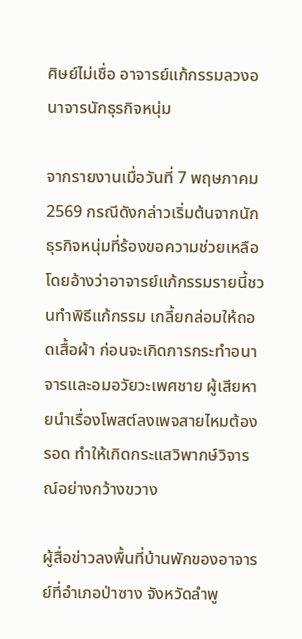ศิษย์ไม่เชื่อ อาจารย์แก้กรรมลวงอนาจารนักธุรกิจหนุ่ม

จากรายงานเมื่อวันที่ 7 พฤษภาคม 2569 กรณีดังกล่าวเริ่มต้นจากนักธุรกิจหนุ่มที่ร้องขอความช่วยเหลือ โดยอ้างว่าอาจารย์แก้กรรมรายนี้ชวนทำพิธีแก้กรรม เกลี้ยกล่อมให้ถอดเสื้อผ้า ก่อนจะเกิดการกระทำอนาจารและอมอวัยวะเพศชาย ผู้เสียหายนำเรื่องโพสต์ลงเพจสายไหมต้องรอด ทำให้เกิดกระแสวิพากษ์วิจารณ์อย่างกว้างขวาง

ผู้สื่อข่าวลงพื้นที่บ้านพักของอาจารย์ที่อำเภอป่าซาง จังหวัดลำพู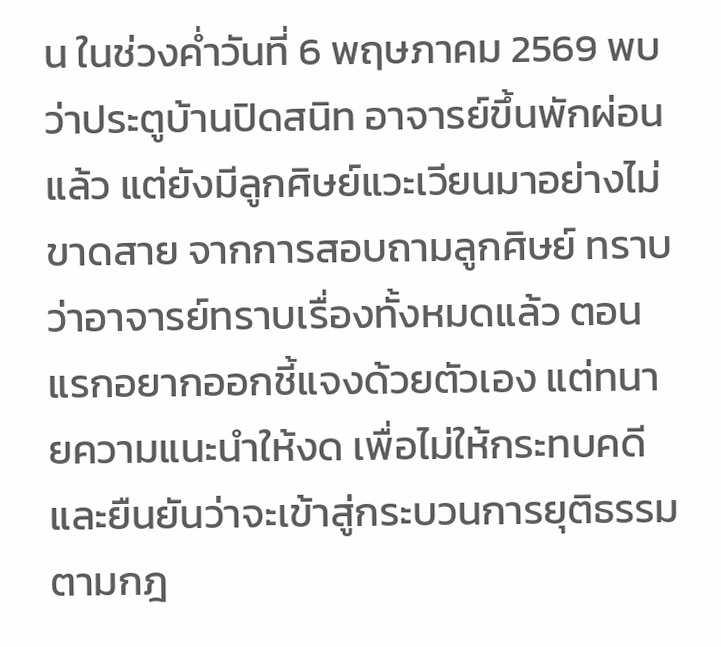น ในช่วงค่ำวันที่ 6 พฤษภาคม 2569 พบว่าประตูบ้านปิดสนิท อาจารย์ขึ้นพักผ่อนแล้ว แต่ยังมีลูกศิษย์แวะเวียนมาอย่างไม่ขาดสาย จากการสอบถามลูกศิษย์ ทราบว่าอาจารย์ทราบเรื่องทั้งหมดแล้ว ตอนแรกอยากออกชี้แจงด้วยตัวเอง แต่ทนายความแนะนำให้งด เพื่อไม่ให้กระทบคดี และยืนยันว่าจะเข้าสู่กระบวนการยุติธรรมตามกฎ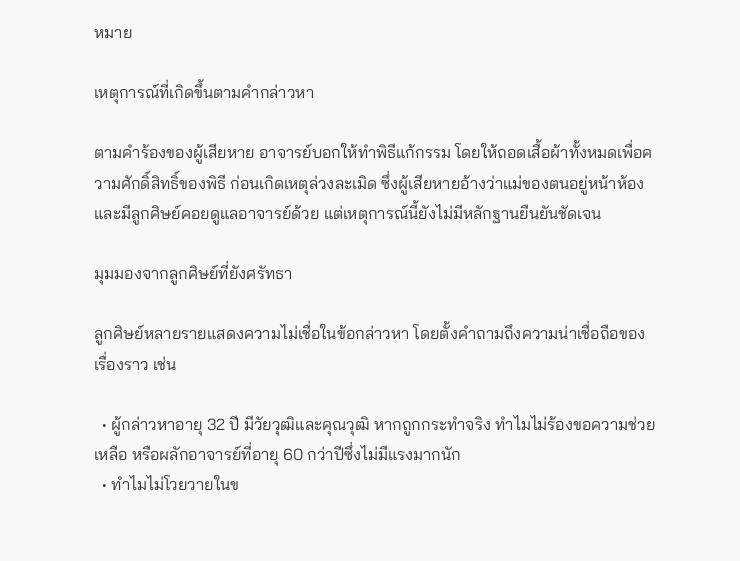หมาย

เหตุการณ์ที่เกิดขึ้นตามคำกล่าวหา

ตามคำร้องของผู้เสียหาย อาจารย์บอกให้ทำพิธีแก้กรรม โดยให้ถอดเสื้อผ้าทั้งหมดเพื่อความศักดิ์สิทธิ์ของพิธี ก่อนเกิดเหตุล่วงละเมิด ซึ่งผู้เสียหายอ้างว่าแม่ของตนอยู่หน้าห้อง และมีลูกศิษย์คอยดูแลอาจารย์ด้วย แต่เหตุการณ์นี้ยังไม่มีหลักฐานยืนยันชัดเจน

มุมมองจากลูกศิษย์ที่ยังศรัทธา

ลูกศิษย์หลายรายแสดงความไม่เชื่อในข้อกล่าวหา โดยตั้งคำถามถึงความน่าเชื่อถือของเรื่องราว เช่น

  • ผู้กล่าวหาอายุ 32 ปี มีวัยวุฒิและคุณวุฒิ หากถูกกระทำจริง ทำไมไม่ร้องขอความช่วยเหลือ หรือผลักอาจารย์ที่อายุ 60 กว่าปีซึ่งไม่มีแรงมากนัก
  • ทำไมไม่โวยวายในข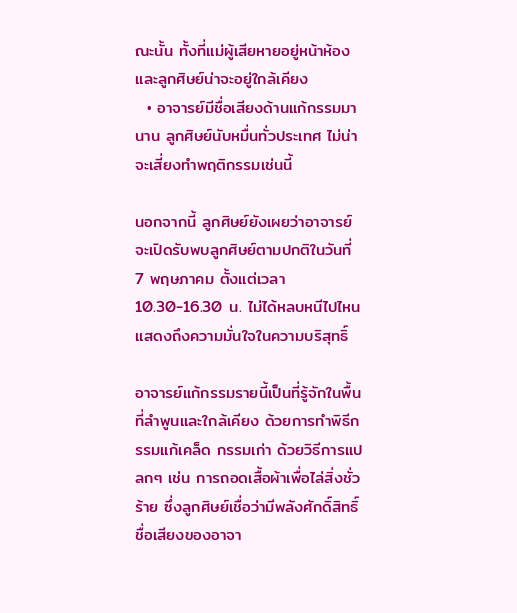ณะนั้น ทั้งที่แม่ผู้เสียหายอยู่หน้าห้อง และลูกศิษย์น่าจะอยู่ใกล้เคียง
  • อาจารย์มีชื่อเสียงด้านแก้กรรมมานาน ลูกศิษย์นับหมื่นทั่วประเทศ ไม่น่าจะเสี่ยงทำพฤติกรรมเช่นนี้

นอกจากนี้ ลูกศิษย์ยังเผยว่าอาจารย์จะเปิดรับพบลูกศิษย์ตามปกติในวันที่ 7 พฤษภาคม ตั้งแต่เวลา 10.30-16.30 น. ไม่ได้หลบหนีไปไหน แสดงถึงความมั่นใจในความบริสุทธิ์

อาจารย์แก้กรรมรายนี้เป็นที่รู้จักในพื้นที่ลำพูนและใกล้เคียง ด้วยการทำพิธีกรรมแก้เคล็ด กรรมเก่า ด้วยวิธีการแปลกๆ เช่น การถอดเสื้อผ้าเพื่อไล่สิ่งชั่วร้าย ซึ่งลูกศิษย์เชื่อว่ามีพลังศักดิ์สิทธิ์ ชื่อเสียงของอาจา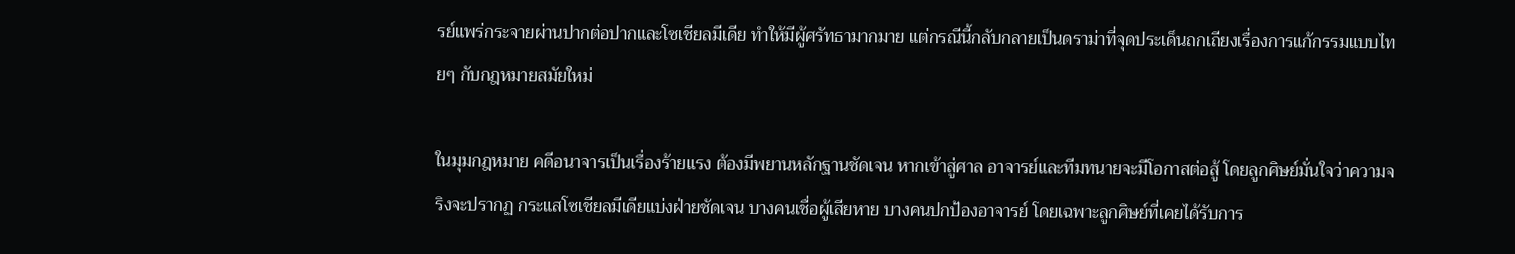รย์แพร่กระจายผ่านปากต่อปากและโซเชียลมีเดีย ทำให้มีผู้ศรัทธามากมาย แต่กรณีนี้กลับกลายเป็นดราม่าที่จุดประเด็นถกเถียงเรื่องการแก้กรรมแบบไทยๆ กับกฎหมายสมัยใหม่

ในมุมกฎหมาย คดีอนาจารเป็นเรื่องร้ายแรง ต้องมีพยานหลักฐานชัดเจน หากเข้าสู่ศาล อาจารย์และทีมทนายจะมีโอกาสต่อสู้ โดยลูกศิษย์มั่นใจว่าความจริงจะปรากฏ กระแสโซเชียลมีเดียแบ่งฝ่ายชัดเจน บางคนเชื่อผู้เสียหาย บางคนปกป้องอาจารย์ โดยเฉพาะลูกศิษย์ที่เคยได้รับการ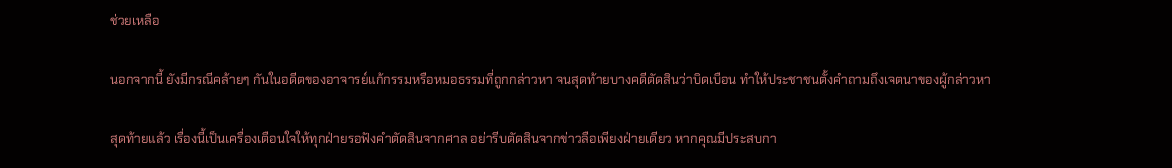ช่วยเหลือ

นอกจากนี้ ยังมีกรณีคล้ายๆ กันในอดีตของอาจารย์แก้กรรมหรือหมอธรรมที่ถูกกล่าวหา จนสุดท้ายบางคดีตัดสินว่าบิดเบือน ทำให้ประชาชนตั้งคำถามถึงเจตนาของผู้กล่าวหา

สุดท้ายแล้ว เรื่องนี้เป็นเครื่องเตือนใจให้ทุกฝ่ายรอฟังคำตัดสินจากศาล อย่ารีบตัดสินจากข่าวลือเพียงฝ่ายเดียว หากคุณมีประสบกา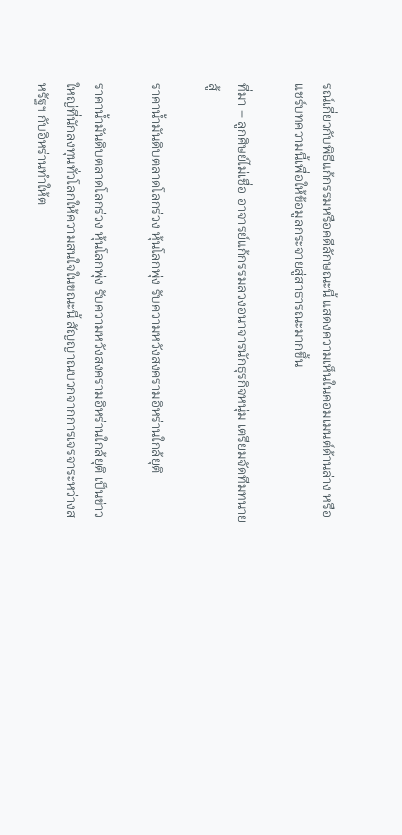รณ์เกี่ยวกับพิธีแก้กรรมหรือคดีลักษณะนี้ แสดงความเห็นในคอมเมนต์ด้านล่าง หรือแชร์บทความนี้เพื่อให้ข้อมูลกระจายสู่สาธารณะมากขึ้น

ที่มา – ลูกศิษย์ไม่เชื่อ อาจารย์แก้กรรมลวงอนาจารนักธุรกิจหนุ่ม เตรียมจัดทีมทนายสู้

ราคาน้ำมันดิบตลาดโลกร่วง หุ้นโลกพุ่ง รับความหวังสงครามอิหร่านใกล้ยุติ

ราคาน้ำมันดิบตลาดโลกร่วง หุ้นโลกพุ่ง รับความหวังสงครามอิหร่านใกล้ยุติ เป็นข่าวใหญ่ที่นักลงทุนทั่วโลกให้ความสนใจในขณะนี้ สัญญาณบวกจากการเจรจาระหว่างสหรัฐฯ กับอิหร่านทำให้ต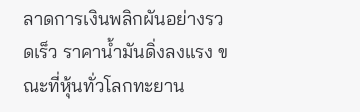ลาดการเงินพลิกผันอย่างรวดเร็ว ราคาน้ำมันดิ่งลงแรง ขณะที่หุ้นทั่วโลกทะยาน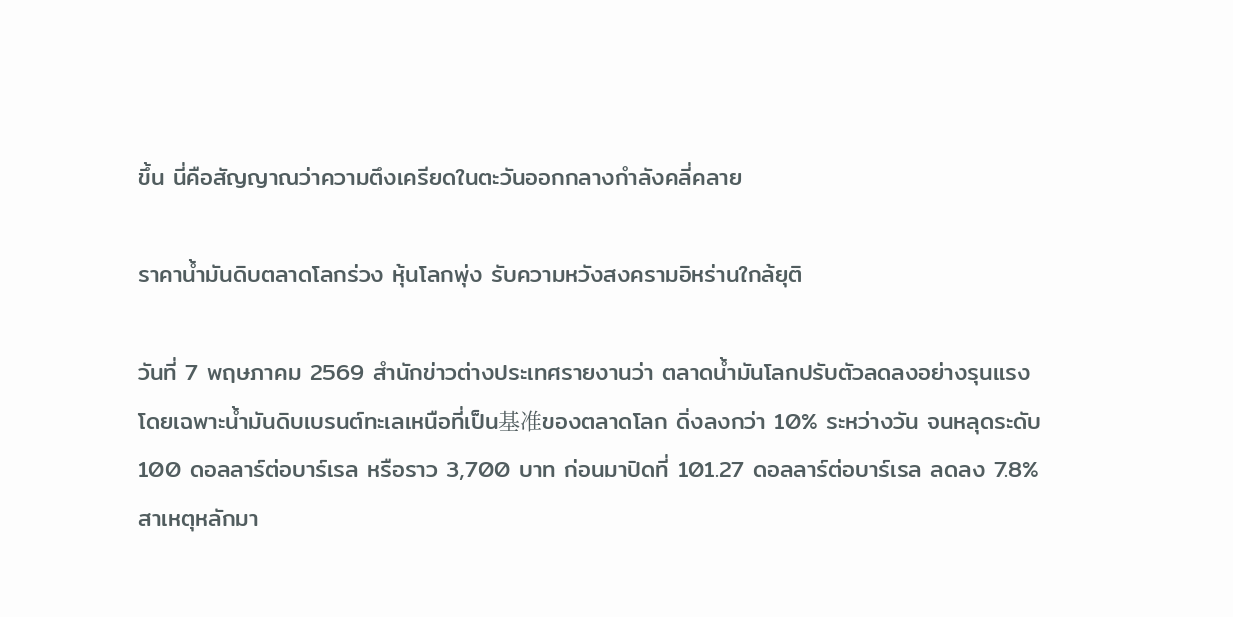ขึ้น นี่คือสัญญาณว่าความตึงเครียดในตะวันออกกลางกำลังคลี่คลาย

ราคาน้ำมันดิบตลาดโลกร่วง หุ้นโลกพุ่ง รับความหวังสงครามอิหร่านใกล้ยุติ

วันที่ 7 พฤษภาคม 2569 สำนักข่าวต่างประเทศรายงานว่า ตลาดน้ำมันโลกปรับตัวลดลงอย่างรุนแรง โดยเฉพาะน้ำมันดิบเบรนต์ทะเลเหนือที่เป็น基准ของตลาดโลก ดิ่งลงกว่า 10% ระหว่างวัน จนหลุดระดับ 100 ดอลลาร์ต่อบาร์เรล หรือราว 3,700 บาท ก่อนมาปิดที่ 101.27 ดอลลาร์ต่อบาร์เรล ลดลง 7.8% สาเหตุหลักมา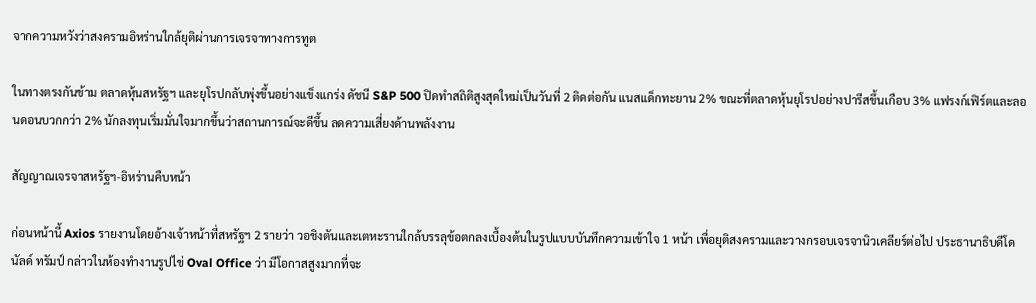จากความหวังว่าสงครามอิหร่านใกล้ยุติผ่านการเจรจาทางการทูต

ในทางตรงกันข้าม ตลาดหุ้นสหรัฐฯ และยุโรปกลับพุ่งขึ้นอย่างแข็งแกร่ง ดัชนี S&P 500 ปิดทำสถิติสูงสุดใหม่เป็นวันที่ 2 ติดต่อกัน แนสแด็กทะยาน 2% ขณะที่ตลาดหุ้นยุโรปอย่างปารีสขึ้นเกือบ 3% แฟรงก์เฟิร์ตและลอนดอนบวกกว่า 2% นักลงทุนเริ่มมั่นใจมากขึ้นว่าสถานการณ์จะดีขึ้น ลดความเสี่ยงด้านพลังงาน

สัญญาณเจรจาสหรัฐฯ-อิหร่านคืบหน้า

ก่อนหน้านี้ Axios รายงานโดยอ้างเจ้าหน้าที่สหรัฐฯ 2 รายว่า วอชิงตันและเตหะรานใกล้บรรลุข้อตกลงเบื้องต้นในรูปแบบบันทึกความเข้าใจ 1 หน้า เพื่อยุติสงครามและวางกรอบเจรจานิวเคลียร์ต่อไป ประธานาธิบดีโดนัลด์ ทรัมป์ กล่าวในห้องทำงานรูปไข่ Oval Office ว่า มีโอกาสสูงมากที่จะ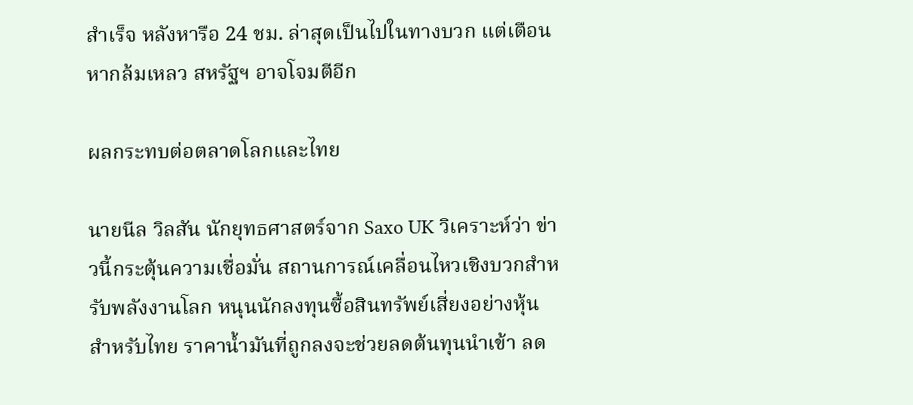สำเร็จ หลังหารือ 24 ชม. ล่าสุดเป็นไปในทางบวก แต่เตือนหากล้มเหลว สหรัฐฯ อาจโจมตีอีก

ผลกระทบต่อตลาดโลกและไทย

นายนีล วิลสัน นักยุทธศาสตร์จาก Saxo UK วิเคราะห์ว่า ข่าวนี้กระตุ้นความเชื่อมั่น สถานการณ์เคลื่อนไหวเชิงบวกสำหรับพลังงานโลก หนุนนักลงทุนซื้อสินทรัพย์เสี่ยงอย่างหุ้น สำหรับไทย ราคาน้ำมันที่ถูกลงจะช่วยลดต้นทุนนำเข้า ลด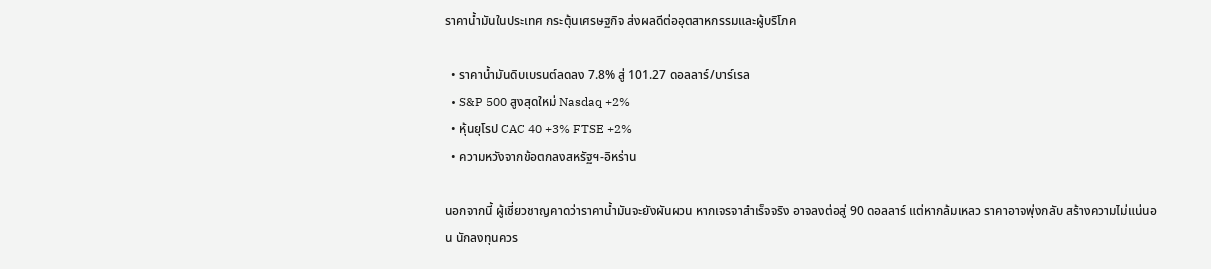ราคาน้ำมันในประเทศ กระตุ้นเศรษฐกิจ ส่งผลดีต่ออุตสาหกรรมและผู้บริโภค

  • ราคาน้ำมันดิบเบรนต์ลดลง 7.8% สู่ 101.27 ดอลลาร์/บาร์เรล
  • S&P 500 สูงสุดใหม่ Nasdaq +2%
  • หุ้นยุโรป CAC 40 +3% FTSE +2%
  • ความหวังจากข้อตกลงสหรัฐฯ-อิหร่าน

นอกจากนี้ ผู้เชี่ยวชาญคาดว่าราคาน้ำมันจะยังผันผวน หากเจรจาสำเร็จจริง อาจลงต่อสู่ 90 ดอลลาร์ แต่หากล้มเหลว ราคาอาจพุ่งกลับ สร้างความไม่แน่นอน นักลงทุนควร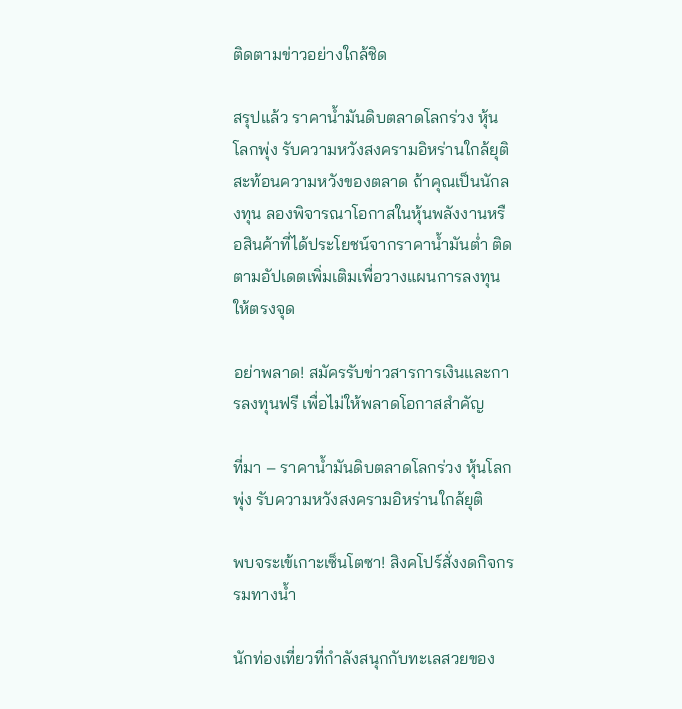ติดตามข่าวอย่างใกล้ชิด

สรุปแล้ว ราคาน้ำมันดิบตลาดโลกร่วง หุ้นโลกพุ่ง รับความหวังสงครามอิหร่านใกล้ยุติ สะท้อนความหวังของตลาด ถ้าคุณเป็นนักลงทุน ลองพิจารณาโอกาสในหุ้นพลังงานหรือสินค้าที่ได้ประโยชน์จากราคาน้ำมันต่ำ ติดตามอัปเดตเพิ่มเติมเพื่อวางแผนการลงทุนให้ตรงจุด

อย่าพลาด! สมัครรับข่าวสารการเงินและการลงทุนฟรี เพื่อไม่ให้พลาดโอกาสสำคัญ

ที่มา – ราคาน้ำมันดิบตลาดโลกร่วง หุ้นโลกพุ่ง รับความหวังสงครามอิหร่านใกล้ยุติ

พบจระเข้เกาะเซ็นโตซา! สิงคโปร์สั่งงดกิจกรรมทางน้ำ

นักท่องเที่ยวที่กำลังสนุกกับทะเลสวยของ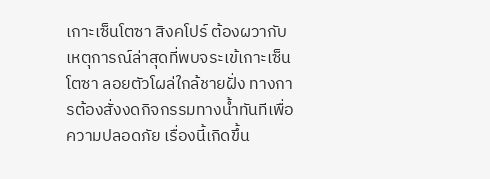เกาะเซ็นโตซา สิงคโปร์ ต้องผวากับเหตุการณ์ล่าสุดที่พบจระเข้เกาะเซ็นโตซา ลอยตัวโผล่ใกล้ชายฝั่ง ทางการต้องสั่งงดกิจกรรมทางน้ำทันทีเพื่อความปลอดภัย เรื่องนี้เกิดขึ้น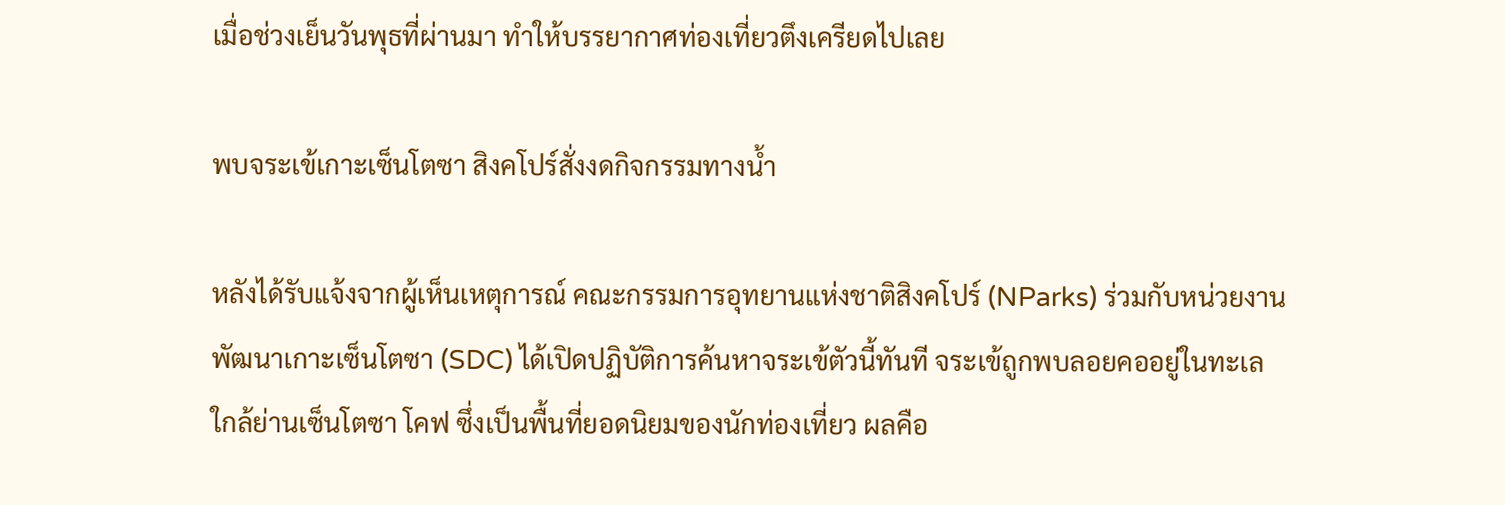เมื่อช่วงเย็นวันพุธที่ผ่านมา ทำให้บรรยากาศท่องเที่ยวตึงเครียดไปเลย

พบจระเข้เกาะเซ็นโตซา สิงคโปร์สั่งงดกิจกรรมทางน้ำ

หลังได้รับแจ้งจากผู้เห็นเหตุการณ์ คณะกรรมการอุทยานแห่งชาติสิงคโปร์ (NParks) ร่วมกับหน่วยงานพัฒนาเกาะเซ็นโตซา (SDC) ได้เปิดปฏิบัติการค้นหาจระเข้ตัวนี้ทันที จระเข้ถูกพบลอยคออยู่ในทะเลใกล้ย่านเซ็นโตซา โคฟ ซึ่งเป็นพื้นที่ยอดนิยมของนักท่องเที่ยว ผลคือ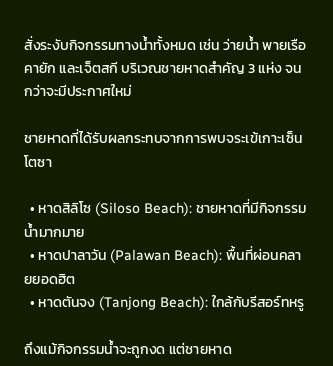สั่งระงับกิจกรรมทางน้ำทั้งหมด เช่น ว่ายน้ำ พายเรือคายัก และเจ็ตสกี บริเวณชายหาดสำคัญ 3 แห่ง จนกว่าจะมีประกาศใหม่

ชายหาดที่ได้รับผลกระทบจากการพบจระเข้เกาะเซ็นโตซา

  • หาดสิลิโซ (Siloso Beach): ชายหาดที่มีกิจกรรมน้ำมากมาย
  • หาดปาลาวัน (Palawan Beach): พื้นที่ผ่อนคลายยอดฮิต
  • หาดตันจง (Tanjong Beach): ใกล้กับรีสอร์ทหรู

ถึงแม้กิจกรรมน้ำจะถูกงด แต่ชายหาด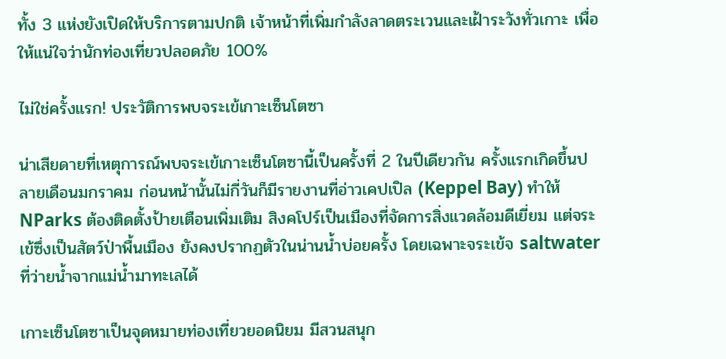ทั้ง 3 แห่งยังเปิดให้บริการตามปกติ เจ้าหน้าที่เพิ่มกำลังลาดตระเวนและเฝ้าระวังทั่วเกาะ เพื่อให้แน่ใจว่านักท่องเที่ยวปลอดภัย 100%

ไม่ใช่ครั้งแรก! ประวัติการพบจระเข้เกาะเซ็นโตซา

น่าเสียดายที่เหตุการณ์พบจระเข้เกาะเซ็นโตซานี้เป็นครั้งที่ 2 ในปีเดียวกัน ครั้งแรกเกิดขึ้นปลายเดือนมกราคม ก่อนหน้านั้นไม่กี่วันก็มีรายงานที่อ่าวเคปเปิล (Keppel Bay) ทำให้ NParks ต้องติดตั้งป้ายเตือนเพิ่มเติม สิงคโปร์เป็นเมืองที่จัดการสิ่งแวดล้อมดีเยี่ยม แต่จระเข้ซึ่งเป็นสัตว์ป่าพื้นเมือง ยังคงปรากฏตัวในน่านน้ำบ่อยครั้ง โดยเฉพาะจระเข้จ saltwater ที่ว่ายน้ำจากแม่น้ำมาทะเลได้

เกาะเซ็นโตซาเป็นจุดหมายท่องเที่ยวยอดนิยม มีสวนสนุก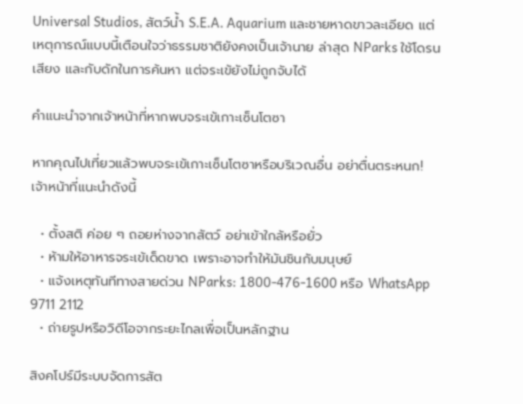Universal Studios, สัตว์น้ำ S.E.A. Aquarium และชายหาดขาวละเอียด แต่เหตุการณ์แบบนี้เตือนใจว่าธรรมชาติยังคงเป็นเจ้านาย ล่าสุด NParks ใช้โดรน เสียง และกับดักในการค้นหา แต่จระเข้ยังไม่ถูกจับได้

คำแนะนำจากเจ้าหน้าที่หากพบจระเข้เกาะเซ็นโตซา

หากคุณไปเที่ยวแล้วพบจระเข้เกาะเซ็นโตซาหรือบริเวณอื่น อย่าตื่นตระหนก! เจ้าหน้าที่แนะนำดังนี้

  • ตั้งสติ ค่อย ๆ ถอยห่างจากสัตว์ อย่าเข้าใกล้หรือยั่ว
  • ห้ามให้อาหารจระเข้เด็ดขาด เพราะอาจทำให้มันชินกับมนุษย์
  • แจ้งเหตุทันทีทางสายด่วน NParks: 1800-476-1600 หรือ WhatsApp 9711 2112
  • ถ่ายรูปหรือวิดีโอจากระยะไกลเพื่อเป็นหลักฐาน

สิงคโปร์มีระบบจัดการสัต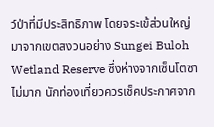ว์ป่าที่มีประสิทธิภาพ โดยจระเข้ส่วนใหญ่มาจากเขตสงวนอย่าง Sungei Buloh Wetland Reserve ซึ่งห่างจากเซ็นโตซาไม่มาก นักท่องเที่ยวควรเช็คประกาศจาก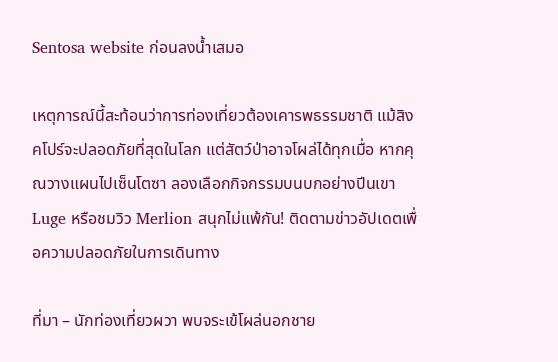Sentosa website ก่อนลงน้ำเสมอ

เหตุการณ์นี้สะท้อนว่าการท่องเที่ยวต้องเคารพธรรมชาติ แม้สิงคโปร์จะปลอดภัยที่สุดในโลก แต่สัตว์ป่าอาจโผล่ได้ทุกเมื่อ หากคุณวางแผนไปเซ็นโตซา ลองเลือกกิจกรรมบนบกอย่างปีนเขา Luge หรือชมวิว Merlion สนุกไม่แพ้กัน! ติดตามข่าวอัปเดตเพื่อความปลอดภัยในการเดินทาง

ที่มา – นักท่องเที่ยวผวา พบจระเข้โผล่นอกชาย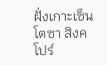ฝั่งเกาะเซ็นโตซา สิงคโปร์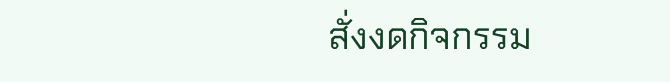สั่งงดกิจกรรม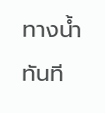ทางน้ำทันที